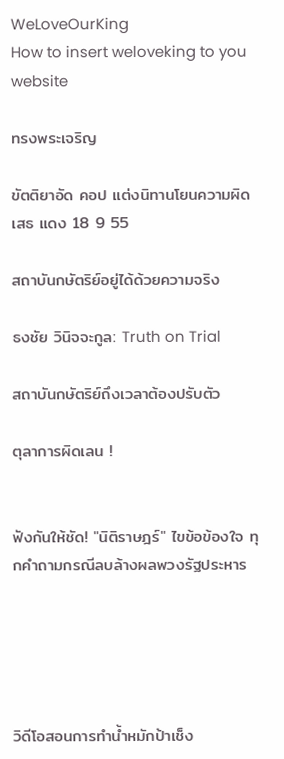WeLoveOurKing
How to insert weloveking to you website

ทรงพระเจริญ

ขัตติยาอัด คอป แต่งนิทานโยนความผิดเสธ แดง 18 9 55

สถาบันกษัตริย์อยู่ได้ด้วยความจริง

ธงชัย วินิจจะกูล: Truth on Trial

สถาบันกษัตริย์ถึงเวลาต้องปรับตัว

ตุลาการผิดเลน !


ฟังกันให้ชัด! "นิติราษฎร์" ไขข้อข้องใจ ทุกคำถามกรณีลบล้างผลพวงรัฐประหาร





วิดีโอสอนการทำน้ำหมักป้าเช็ง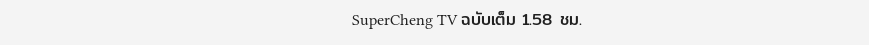SuperCheng TV ฉบับเต็ม 1.58 ชม.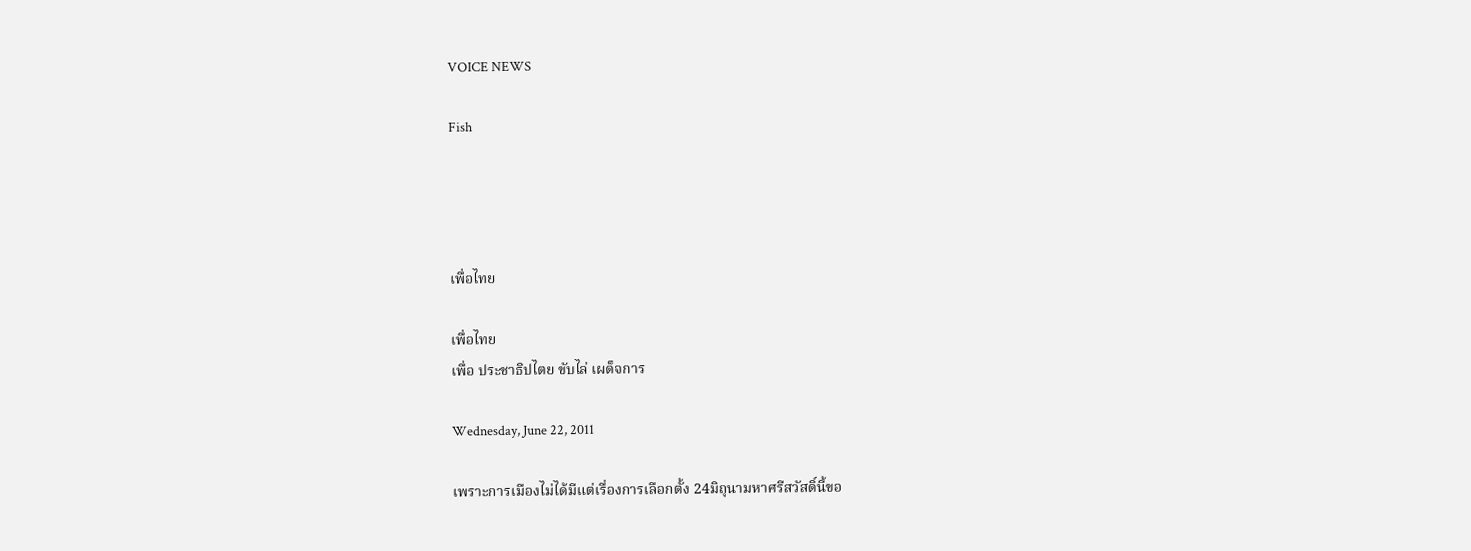VOICE NEWS

Fish




เพื่อไทย

เพื่อไทย
เพื่อ ประชาธิปไตย ขับไล่ เผด็จการ

Wednesday, June 22, 2011

เพราะการเมืองไม่ได้มีแต่เรื่องการเลือกตั้ง 24มิถุนามหาศรีสวัสดิ์นี้ขอ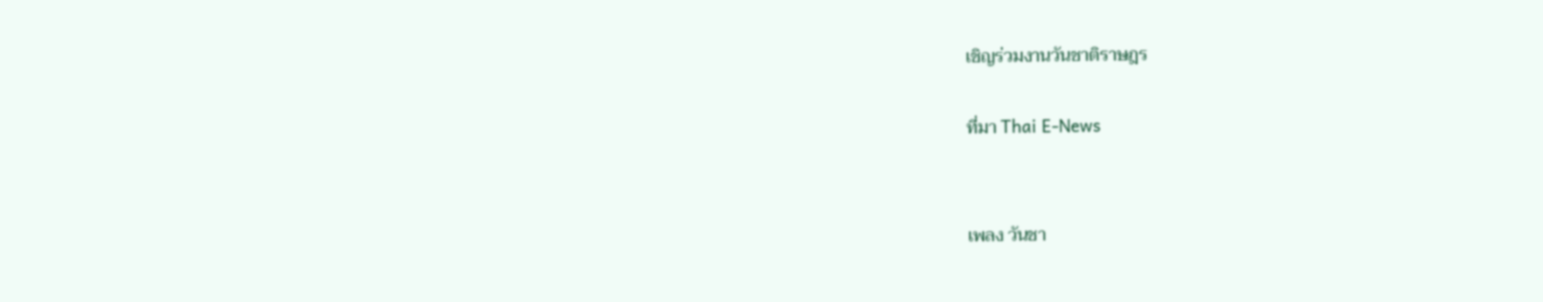เชิญร่วมงานวันชาติราษฎร

ที่มา Thai E-News


เพลง วันชา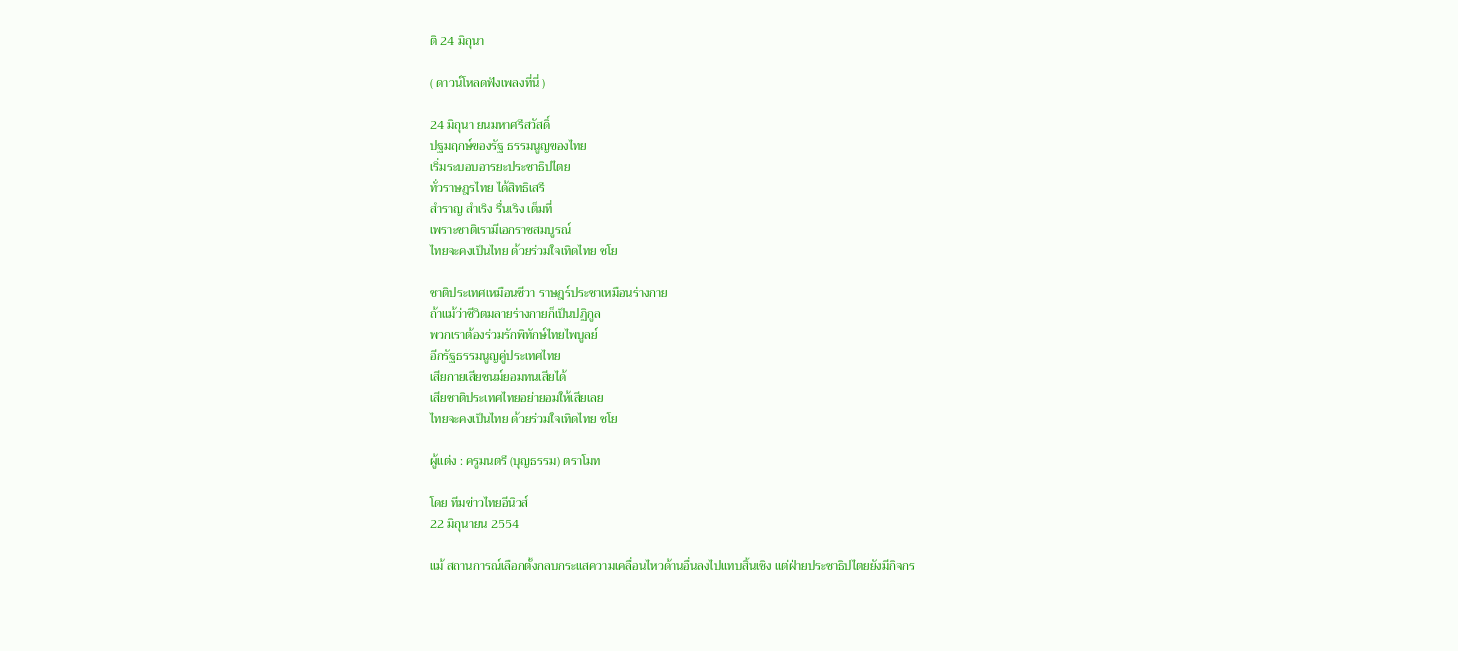ติ 24 มิถุนา

( ดาวน์โหลดฟังเพลงที่นี่ )

24 มิถุนา ยนมหาศรีสวัสดิ์
ปฐมฤกษ์ของรัฐ ธรรมนูญของไทย
เริ่มระบอบอารยะประชาธิปไตย
ทั่วราษฎรไทย ได้สิทธิเสรี
สำราญ สำเริง รื่นเริง เต็มที่
เพราะชาติเรามีเอกราชสมบูรณ์
ไทยจะคงเป็นไทย ด้วยร่วมใจเทิดไทย ชโย

ชาติประเทศเหมือนชีวา ราษฎร์ประชาเหมือนร่างกาย
ถ้าแม้ว่าชีวิตมลายร่างกายก็เป็นปฏิกูล
พวกเราต้องร่วมรักพิทักษ์ไทยไพบูลย์
อีกรัฐธรรมนูญคู่ประเทศไทย
เสียกายเสียชนม์ยอมทนเสียได้
เสียชาติประเทศไทยอย่ายอมให้เสียเลย
ไทยจะคงเป็นไทย ด้วยร่วมใจเทิดไทย ชโย

ผู้แต่ง : ครูมนตรี (บุญธรรม) ตราโมท

โดย ทีมข่าวไทยอีนิวส์
22 มิถุนายน 2554

แม้ สถานการณ์เลือกตั้งกลบกระแสความเคลื่อนไหวด้านอื่นลงไปแทบสิ้นเชิง แต่ฝ่ายประชาธิปไตยยังมีกิจกร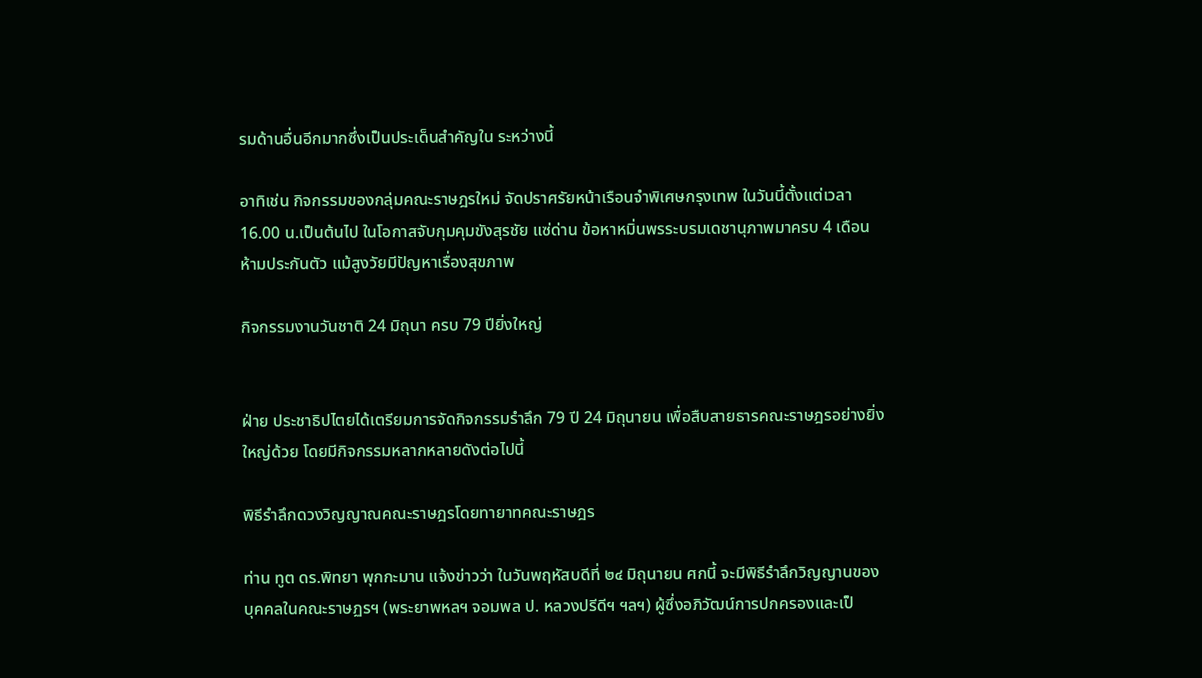รมด้านอื่นอีกมากซึ่งเป็นประเด็นสำคัญใน ระหว่างนี้

อาทิเช่น กิจกรรมของกลุ่มคณะราษฎรใหม่ จัดปราศรัยหน้าเรือนจำพิเศษกรุงเทพ ในวันนี้ตั้งแต่เวลา 16.00 น.เป็นต้นไป ในโอกาสจับกุมคุมขังสุรชัย แซ่ด่าน ข้อหาหมิ่นพรระบรมเดชานุภาพมาครบ 4 เดือน ห้ามประกันตัว แม้สูงวัยมีปัญหาเรื่องสุขภาพ

กิจกรรมงานวันชาติ 24 มิถุนา ครบ 79 ปียิ่งใหญ่


ฝ่าย ประชาธิปไตยได้เตรียมการจัดกิจกรรมรำลึก 79 ปี 24 มิถุนายน เพื่อสืบสายธารคณะราษฎรอย่างยิ่งใหญ่ด้วย โดยมีกิจกรรมหลากหลายดังต่อไปนี้

พิธีรำลึกดวงวิญญาณคณะราษฎรโดยทายาทคณะราษฎร

ท่าน ทูต ดร.พิทยา พุกกะมาน แจ้งข่าวว่า ในวันพฤหัสบดีที่ ๒๔ มิถุนายน ศกนี้ จะมีพิธีรำลึกวิญญานของบุคคลในคณะราษฏรฯ (พระยาพหลฯ จอมพล ป. หลวงปรีดีฯ ฯลฯ) ผู้ซึ่งอภิวัฒน์การปกครองและเป็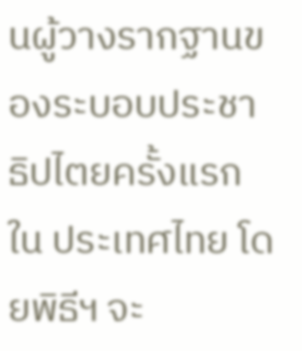นผู้วางรากฐานของระบอบประชาธิปไตยครั้งแรกใน ประเทศไทย โดยพิธีฯ จะ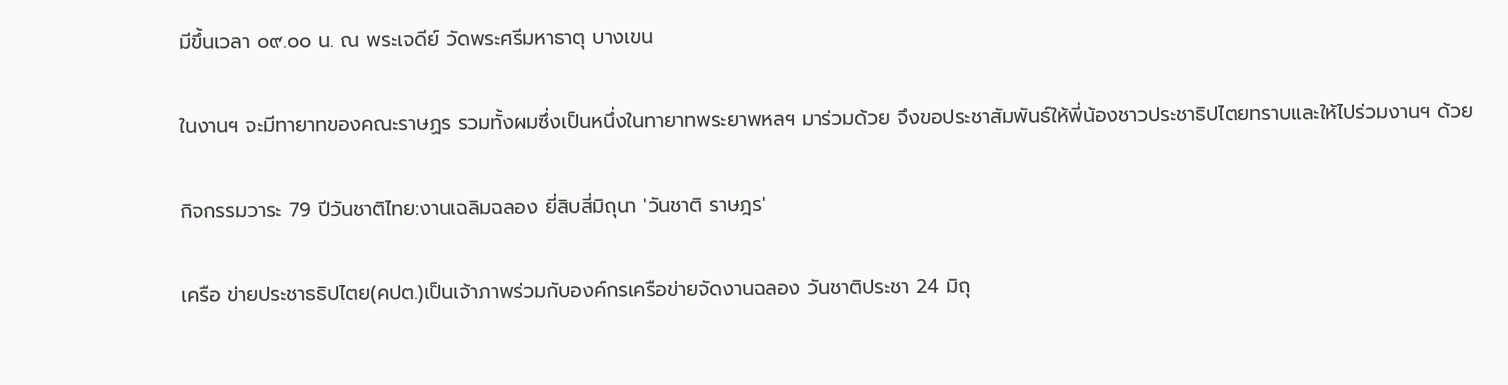มีขึ้นเวลา ๐๙.๐๐ น. ณ พระเจดีย์ วัดพระศรีมหาธาตุ บางเขน

ในงานฯ จะมีทายาทของคณะราษฏร รวมทั้งผมซึ่งเป็นหนึ่งในทายาทพระยาพหลฯ มาร่วมด้วย จึงขอประชาสัมพันธ์ให้พี่น้องชาวประชาธิปไตยทราบและให้ไปร่วมงานฯ ด้วย

กิจกรรมวาระ 79 ปีวันชาติไทย:งานเฉลิมฉลอง ยี่สิบสี่มิถุนา 'วันชาติ ราษฎร'

เครือ ข่ายประชาธธิปไตย(คปต.)เป็นเจ้าภาพร่วมกับองค์กรเครือข่ายจัดงานฉลอง วันชาติประชา 24 มิถุ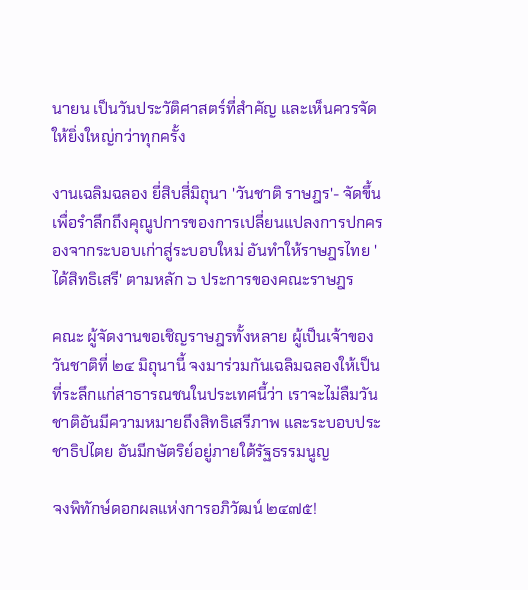นายน เป็นวันประวัติศาสตร์ที่สำคัญ และเห็นควรจัดให้ยิ่งใหญ่กว่าทุกครั้ง

งานเฉลิมฉลอง ยี่สิบสี่มิถุนา 'วันชาติ ราษฎร'- จัดขึ้น เพื่อรำลึกถึงคุณูปการของการเปลี่ยนแปลงการปกครองจากระบอบเก่าสู่ระบอบใหม่ อันทำให้ราษฎรไทย 'ได้สิทธิเสรี' ตามหลัก ๖ ประการของคณะราษฎร

คณะ ผู้จัดงานขอเชิญราษฎรทั้งหลาย ผู้เป็นเจ้าของวันชาติที่ ๒๔ มิถุนานี้ จงมาร่วมกันเฉลิมฉลองให้เป็นที่ระลึกแก่สาธารณชนในประเทศนี้ว่า เราจะไม่ลืมวันชาติอันมีความหมายถึงสิทธิเสรีภาพ และระบอบประชาธิปไตย อันมีกษัตริย์อยู่ภายใต้รัฐธรรมนูญ

จงพิทักษ์ดอกผลแห่งการอภิวัฒน์ ๒๔๗๕!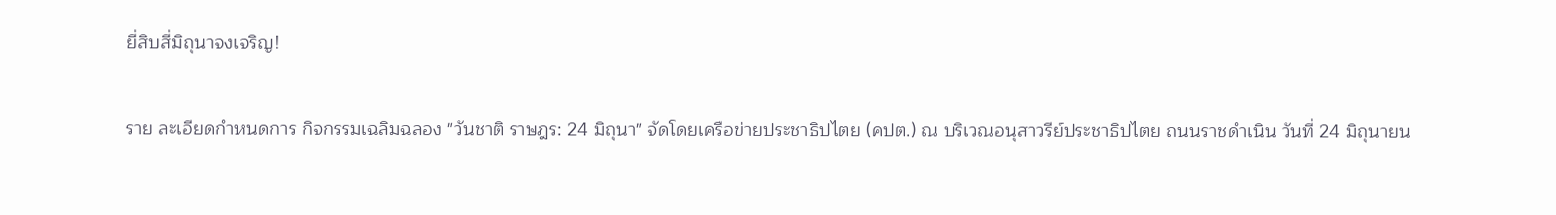ยี่สิบสี่มิถุนาจงเจริญ!

ราย ละเอียดกำหนดการ กิจกรรมเฉลิมฉลอง "วันชาติ ราษฎร: 24 มิถุนา" จัดโดยเครือข่ายประชาธิปไตย (คปต.) ณ บริเวณอนุสาวรีย์ประชาธิปไตย ถนนราชดำเนิน วันที่ 24 มิถุนายน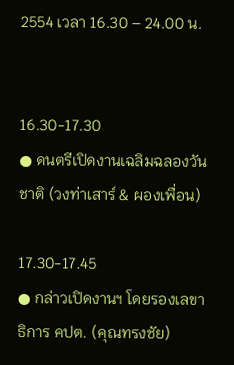2554 เวลา 16.30 – 24.00 น.


16.30-17.30
● ดนตรีเปิดงานเฉลิมฉลองวันชาติ (วงท่าเสาร์ & ผองเพื่อน)

17.30-17.45
● กล่าวเปิดงานฯ โดยรองเลขาธิการ คปต. (คุณทรงชัย)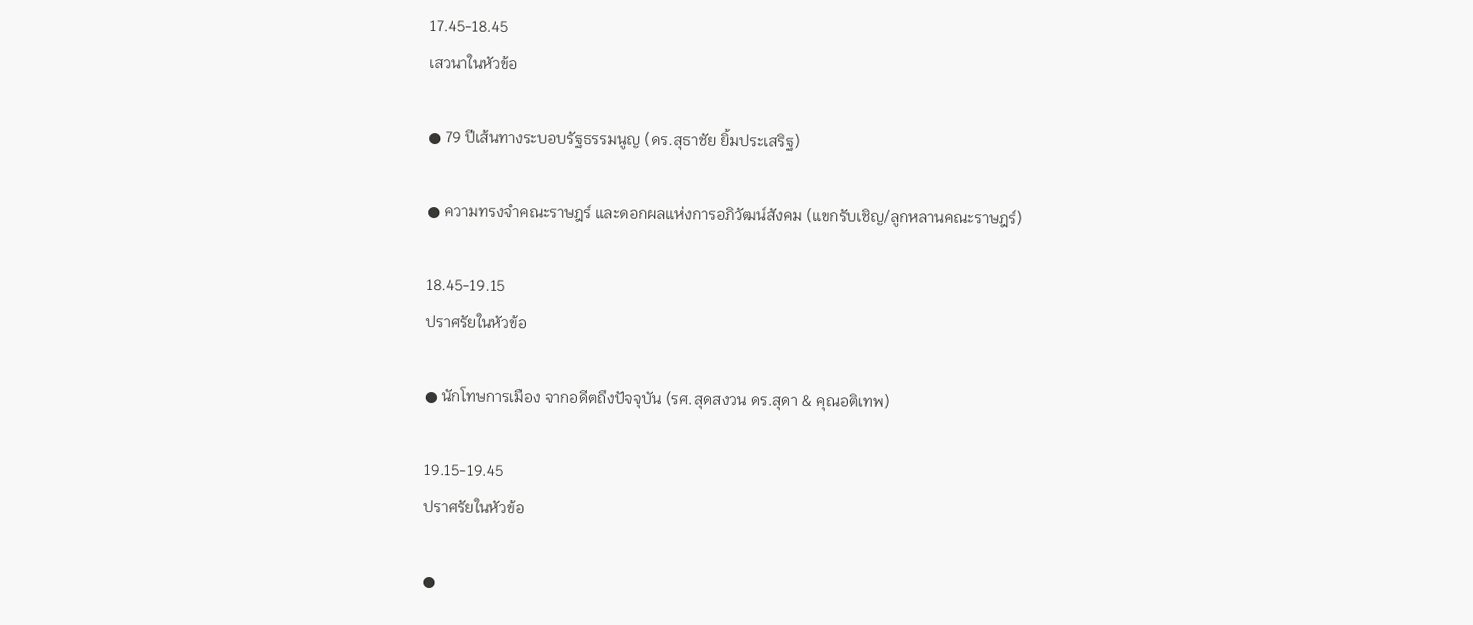17.45-18.45
เสวนาในหัวข้อ

● 79 ปีเส้นทางระบอบรัฐธรรมนูญ (ดร.สุธาชัย ยิ้มประเสริฐ)

● ความทรงจำคณะราษฎร์ และดอกผลแห่งการอภิวัฒน์สังคม (แขกรับเชิญ/ลูกหลานคณะราษฎร์)

18.45-19.15
ปราศรัยในหัวข้อ

● นักโทษการเมือง จากอดีตถึงปัจจุบัน (รศ.สุดสงวน ดร.สุดา & คุณอติเทพ)

19.15-19.45
ปราศรัยในหัวข้อ

●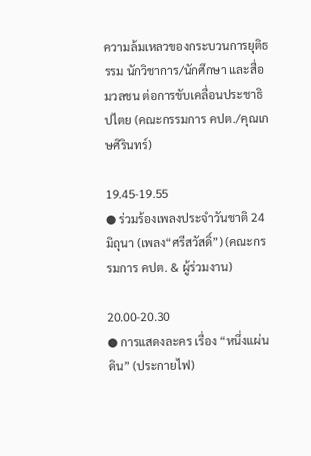ความล้มเหลวของกระบวนการยุติธรรม นักวิชาการ/นักศึกษา และสื่อมวลชน ต่อการขับเคลื่อนประชาธิปไตย (คณะกรรมการ คปต./คุณเกษศิรินทร์)

19.45-19.55
● ร่วมร้องเพลงประจำวันชาติ 24 มิถุนา (เพลง“ศรีสวัสดิ์”) (คณะกรรมการ คปต. & ผู้ร่วมงาน)

20.00-20.30
● การแสดงละคร เรื่อง “หนึ่งแผ่นดิน” (ประกายไฟ)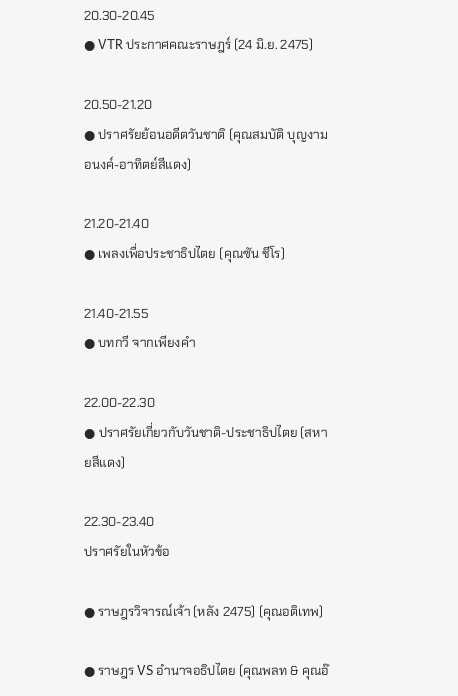20.30-20.45
● VTR ประกาศคณะราษฎร์ (24 มิ.ย. 2475)

20.50-21.20
● ปราศรัยย้อนอดีตวันชาติ (คุณสมบัติ บุญงามอนงค์-อาทิตย์สีแดง)

21.20-21.40
● เพลงเพื่อประชาธิปไตย (คุณซัน ชีโร)

21.40-21.55
● บทกวี จากเพียงคำ

22.00-22.30
● ปราศรัยเกี่ยวกับวันชาติ-ประชาธิปไตย (สหายสีแดง)

22.30-23.40
ปราศรัยในหัวข้อ

● ราษฎรวิจารณ์เจ้า (หลัง 2475) (คุณอติเทพ)

● ราษฎร VS อำนาจอธิปไตย (คุณพลท & คุณอ๊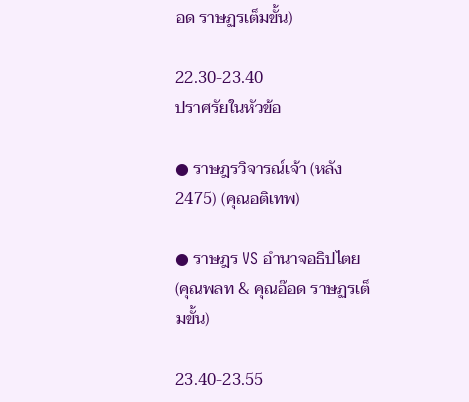อด ราษฏรเต็มขั้น)

22.30-23.40
ปราศรัยในหัวข้อ

● ราษฎรวิจารณ์เจ้า (หลัง 2475) (คุณอติเทพ)

● ราษฎร VS อำนาจอธิปไตย (คุณพลท & คุณอ๊อด ราษฏรเต็มขั้น)

23.40-23.55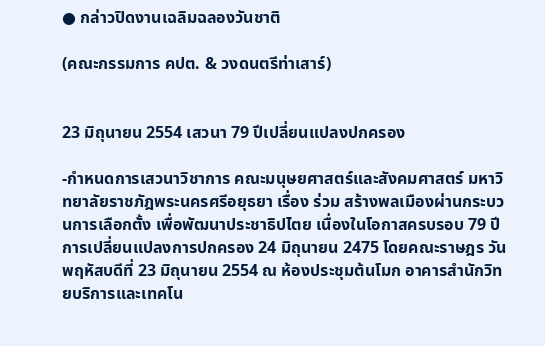● กล่าวปิดงานเฉลิมฉลองวันชาติ

(คณะกรรมการ คปต. & วงดนตรีท่าเสาร์)


23 มิถุนายน 2554 เสวนา 79 ปีเปลี่ยนแปลงปกครอง

-กำหนดการเสวนาวิชาการ คณะมนุษยศาสตร์และสังคมศาสตร์ มหาวิทยาลัยราชภัฎพระนครศรีอยุธยา เรื่อง ร่วม สร้างพลเมืองผ่านกระบวนการเลือกตั้ง เพื่อพัฒนาประชาธิปไตย เนื่องในโอกาสครบรอบ 79 ปี การเปลี่ยนแปลงการปกครอง 24 มิถุนายน 2475 โดยคณะราษฎร วันพฤหัสบดีที่ 23 มิถุนายน 2554 ณ ห้องประชุมต้นโมก อาคารสำนักวิทยบริการและเทคโน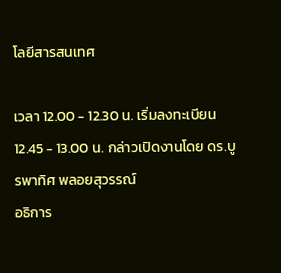โลยีสารสนเทศ

เวลา 12.00 - 12.30 น. เริ่มลงทะเบียน
12.45 - 13.00 น. กล่าวเปิดงานโดย ดร.บูรพาทิศ พลอยสุวรรณ์
อธิการ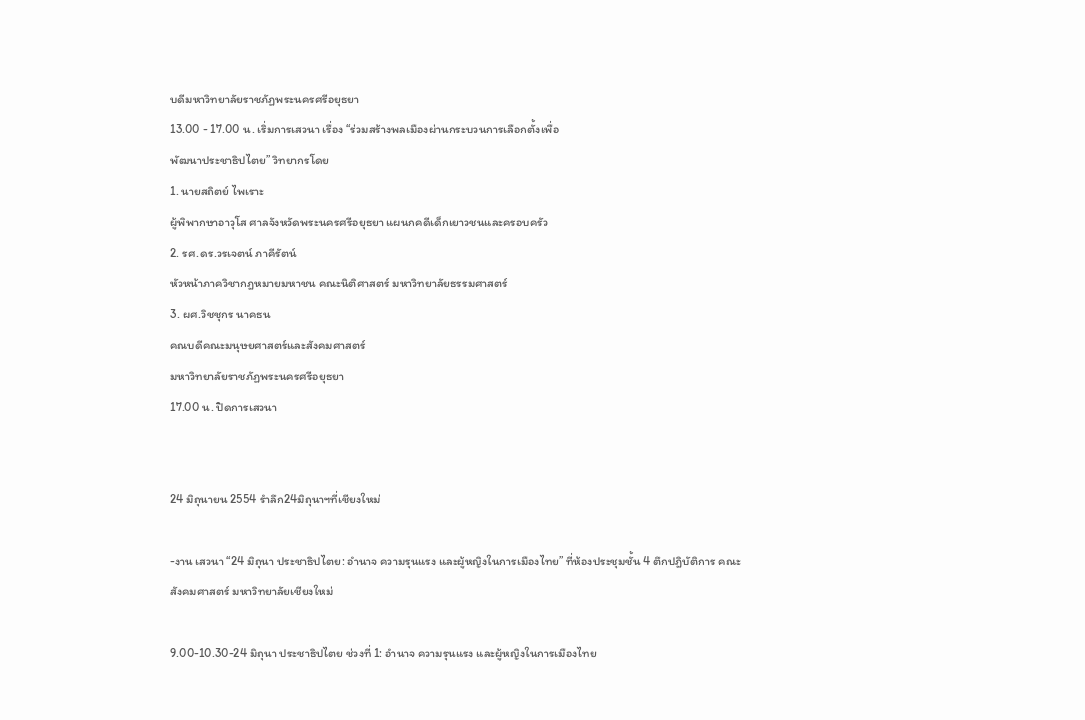บดีมหาวิทยาลัยราชภัฏพระนครศรีอยุธยา
13.00 - 17.00 น. เริ่มการเสวนา เรื่อง “ร่วมสร้างพลเมืองผ่านกระบวนการเลือกตั้งเพื่อ
พัฒนาประชาธิปไตย” วิทยากรโดย
1. นายสถิตย์ ไพเราะ
ผู้พิพากษาอาวุโส ศาลจังหวัดพระนครศรีอยุธยา แผนกคดีเด็กเยาวชนและครอบครัว
2. รศ.ดร.วรเจตน์ ภาคีรัตน์
หัวหน้าภาควิชากฎหมายมหาชน คณะนิติศาสตร์ มหาวิทยาลัยธรรมศาสตร์
3. ผศ.วิชชุกร นาคธน
คณบดีคณะมนุษยศาสตร์และสังคมศาสตร์
มหาวิทยาลัยราชภัฏพระนครศรีอยุธยา
17.00 น. ปิดการเสวนา


24 มิถุนายน 2554 รำลึก24มิถุนาฯที่เชียงใหม่

-งาน เสวนา “24 มิถุนา ประชาธิปไตย: อำนาจ ความรุนแรง และผู้หญิงในการเมืองไทย” ที่ห้องประชุมชั้น 4 ตึกปฎิบัติการ คณะสังคมศาสตร์ มหาวิทยาลัยเชียงใหม่

9.00-10.30-24 มิถุนา ประชาธิปไตย ช่วงที่ 1: อำนาจ ความรุนแรง และผู้หญิงในการเมืองไทย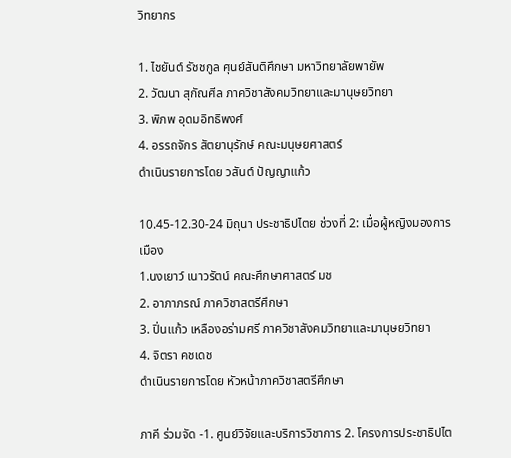วิทยากร

1. ไชยันต์ รัชชกูล ศุนย์สันติศึกษา มหาวิทยาลัยพายัพ
2. วัฒนา สุกัณศีล ภาควิชาสังคมวิทยาและมานุษยวิทยา
3. พิภพ อุดมอิทธิพงศ์
4. อรรถจักร สัตยานุรักษ์ คณะมนุษยศาสตร์
ดำเนินรายการโดย วสันต์ ปัญญาแก้ว

10.45-12.30-24 มิถุนา ประชาธิปไตย ช่วงที่ 2: เมื่อผู้หญิงมองการเมือง
1.นงเยาว์ เนาวรัตน์ คณะศึกษาศาสตร์ มช
2. อาภาภรณ์ ภาควิชาสตรีศึกษา
3. ปิ่นแก้ว เหลืองอร่ามศรี ภาควิชาสังคมวิทยาและมานุษยวิทยา
4. จิตรา คชเดช
ดำเนินรายการโดย หัวหน้าภาควิชาสตรีศึกษา

ภาคี ร่วมจัด -1. ศูนย์วิจัยและบริการวิชาการ 2. โครงการประชาธิปไต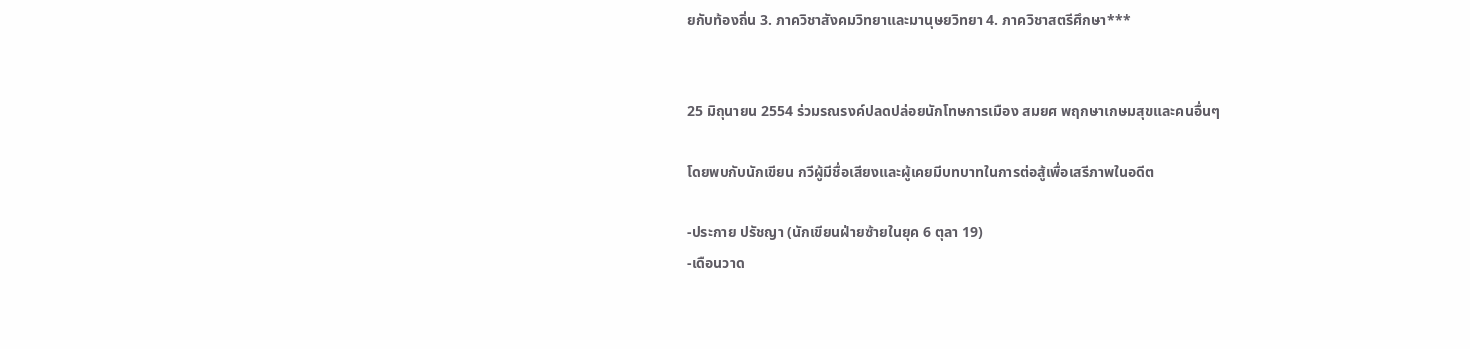ยกับท้องถิ่น 3. ภาควิชาสังคมวิทยาและมานุษยวิทยา 4. ภาควิชาสตรีศึกษา***


25 มิถุนายน 2554 ร่วมรณรงค์ปลดปล่อยนักโทษการเมือง สมยศ พฤกษาเกษมสุขและคนอื่นๆ

โดยพบกับนักเขียน กวีผู้มีชื่อเสียงและผู้เคยมีบทบาทในการต่อสู้เพื่อเสรีภาพในอดีต

-ประกาย ปรัชญา (นักเขียนฝ่ายซ้ายในยุค 6 ตุลา 19)
-เดือนวาด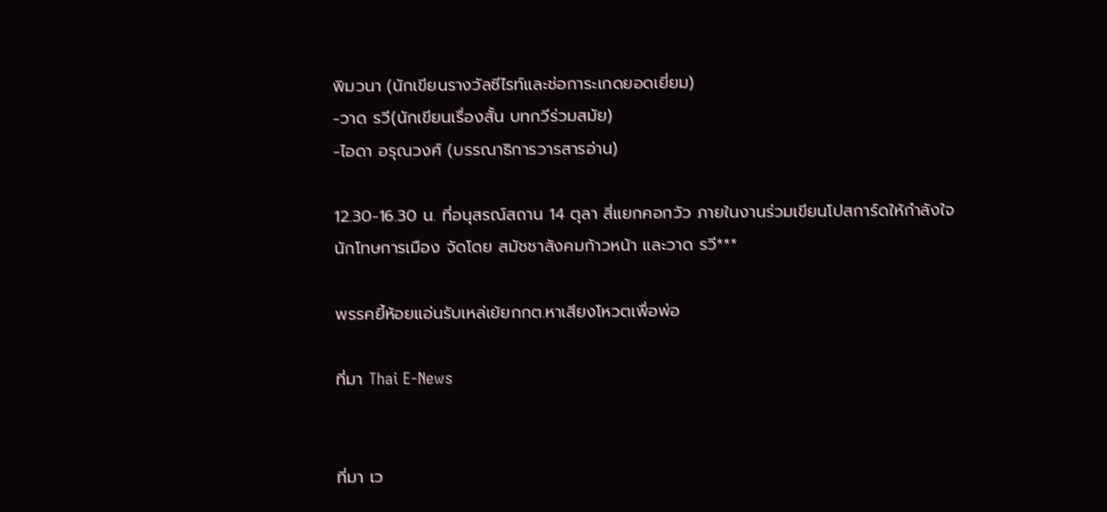พิมวนา (นักเขียนรางวัลซีไรท์และช่อการะเกดยอดเยี่ยม)
-วาด รวี(นักเขียนเรื่องสั้น บทกวีร่วมสมัย)
-ไอดา อรุณวงศ์ (บรรณาธิการวารสารอ่าน)

12.30-16.30 น. ที่อนุสรณ์สถาน 14 ตุลา สี่แยกคอกวัว ภายในงานร่วมเขียนโปสการ์ดให้กำลังใจนักโทษการเมือง จัดโดย สมัชชาสังคมก้าวหน้า และวาด รวี***

พรรคยี้ห้อยแอ่นรับเหล่เย้ยกกต.หาเสียงโหวตเพื่อพ่อ

ที่มา Thai E-News


ที่มา เว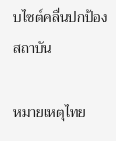บไซต์คลื่นปกป้องสถาบัน

หมายเหตุไทย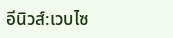อีนิวส์:เวบไซ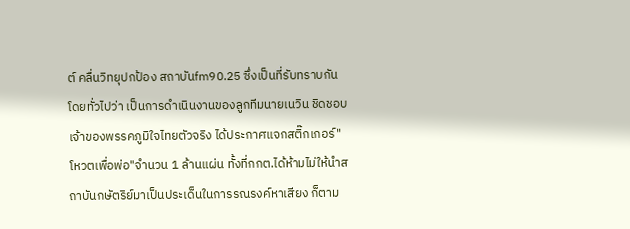ต์ คลื่นวิทยุปกป้อง สถาบันfm90.25 ซึ่งเป็นที่รับทราบกันโดยทั่วไปว่า เป็นการดำเนินงานของลูกทีมนายเนวิน ชิดชอบ เจ้าของพรรคภูมิใจไทยตัวจริง ได้ประกาศแจกสติ๊กเกอร์"โหวตเพื่อพ่อ"จำนวน 1 ล้านแผ่น ทั้งที่กกต.ได้ห้ามไม่ให้นำสถาบันกษัตริย์มาเป็นประเด็นในการรณรงค์หาเสียง ก็ตาม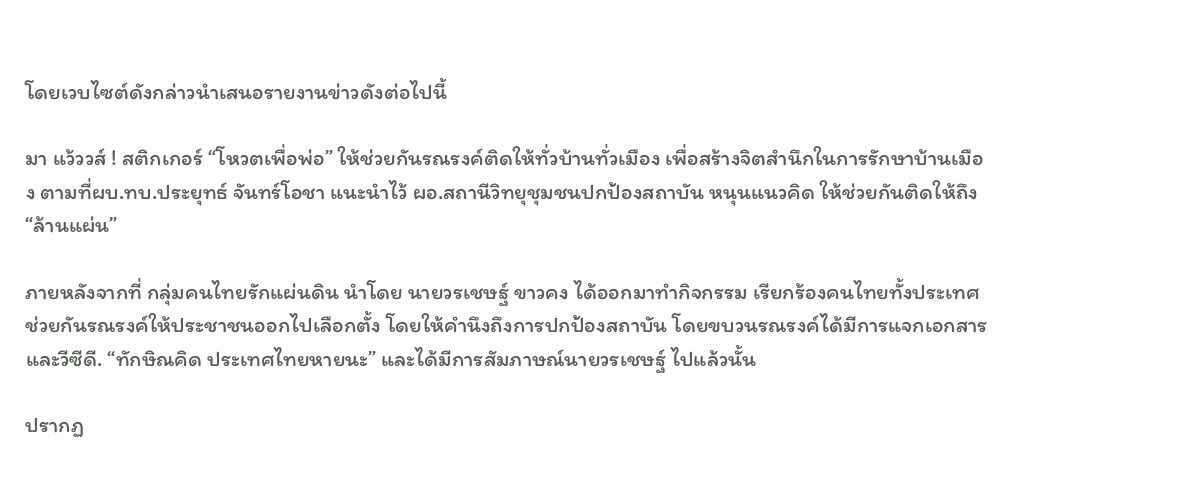โดยเวบไซต์ดังกล่าวนำเสนอรายงานข่าวดังต่อไปนี้

มา แว้ววส์ ! สติกเกอร์ “โหวตเพื่อพ่อ” ให้ช่วยกันรณรงค์ติดให้ทั่วบ้านทั่วเมือง เพื่อสร้างจิตสำนึกในการรักษาบ้านเมือง ตามที่ผบ.ทบ.ประยุทธ์ จันทร์โอชา แนะนำไว้ ผอ.สถานีวิทยุชุมชนปกป้องสถาบัน หนุนแนวคิด ให้ช่วยกันติดให้ถึง “ล้านแผ่น”

ภายหลังจากที่ กลุ่มคนไทยรักแผ่นดิน นำโดย นายวรเชษฐ์ ขาวคง ได้ออกมาทำกิจกรรม เรียกร้องคนไทยทั้งประเทศช่วยกันรณรงค์ให้ประชาชนออกไปเลือกตั้ง โดยให้คำนึงถึงการปกป้องสถาบัน โดยขบวนรณรงค์ได้มีการแจกเอกสารและวีซีดี. “ทักษิณคิด ประเทศไทยหายนะ” และได้มีการสัมภาษณ์นายวรเชษฐ์ ไปแล้วนั้น

ปรากฏ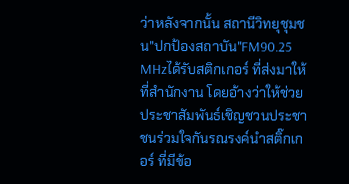ว่าหลังจากนั้น สถานีวิทยุชุมชน"ปกป้องสถาบัน"FM90.25 MHzได้รับสติกเกอร์ ที่ส่งมาให้ที่สำนักงาน โดยอ้างว่าให้ช่วยประชาสัมพันธ์เชิญชวนประชาชนร่วมใจกันรณรงค์นำสติ๊กเกอร์ ที่มีข้อ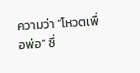ความว่า “โหวตเพื่อพ่อ” ซึ่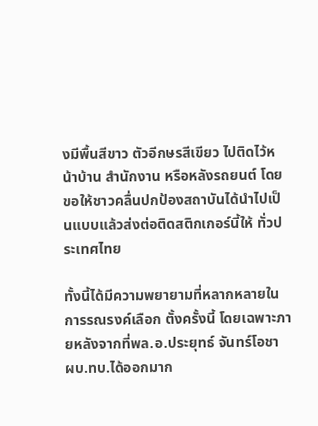งมีพื้นสีขาว ตัวอีกษรสีเขียว ไปติดไว้หน้าบ้าน สำนักงาน หรือหลังรถยนต์ โดยขอให้ชาวคลื่นปกป้องสถาบันได้นำไปเป็นแบบแล้วส่งต่อติดสติกเกอร์นี้ให้ ทั่วประเทศไทย

ทั้งนี้ได้มีความพยายามที่หลากหลายในการรณรงค์เลือก ตั้งครั้งนี้ โดยเฉพาะภายหลังจากที่พล.อ.ประยุทธ์ จันทร์โอชา ผบ.ทบ.ได้ออกมาก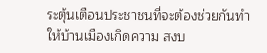ระตุ้นเตือนประชาชนที่จะต้องช่วยกันทำให้บ้านเมืองเกิดความ สงบ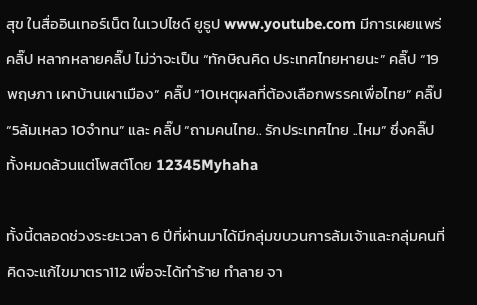สุข ในสื่ออินเทอร์เน็ต ในเวปไซด์ ยูธูป www.youtube.com มีการเผยแพร่คลิ๊ป หลากหลายคลิ๊ป ไม่ว่าจะเป็น “ทักษิณคิด ประเทศไทยหายนะ” คลิ๊ป “19พฤษภา เผาบ้านเผาเมือง” คลิ๊ป “10เหตุผลที่ต้องเลือกพรรคเพื่อไทย” คลิ๊ป “5ล้มเหลว 10จำทน” และ คลิ๊ป “ถามคนไทย.. รักประเทศไทย ..ไหม” ซึ่งคลิ๊ปทั้งหมดล้วนแต่โพสต์โดย 12345Myhaha

ทั้งนี้ตลอดช่วงระยะเวลา 6 ปีที่ผ่านมาได้มีกลุ่มขบวนการล้มเจ้าและกลุ่มคนที่คิดจะแก้ไขมาตรา112 เพื่อจะได้ทำร้าย ทำลาย จา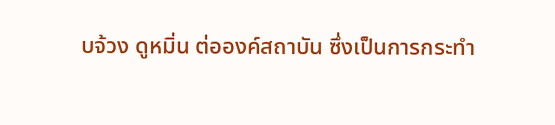บจ้วง ดูหมิ่น ต่อองค์สถาบัน ซึ่งเป็นการกระทำ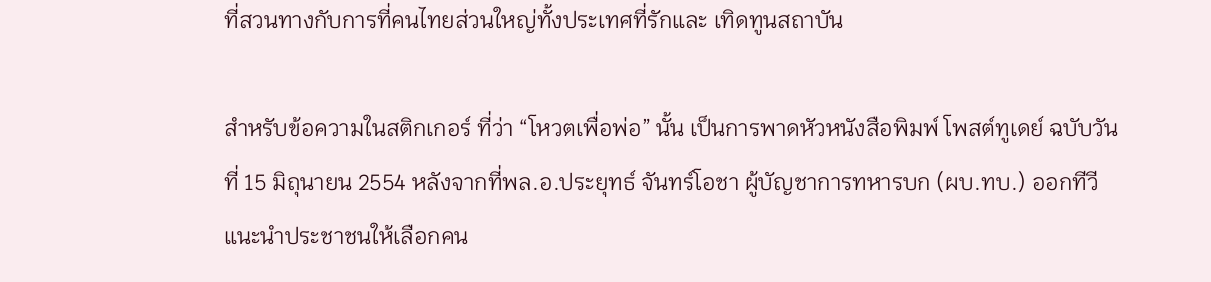ที่สวนทางกับการที่คนไทยส่วนใหญ่ทั้งประเทศที่รักและ เทิดทูนสถาบัน

สำหรับข้อความในสติกเกอร์ ที่ว่า “โหวตเพื่อพ่อ” นั้น เป็นการพาดหัวหนังสือพิมพ์ โพสต์ทูเดย์ ฉบับวันที่ 15 มิถุนายน 2554 หลังจากที่พล.อ.ประยุทธ์ จันทร์โอชา ผู้บัญชาการทหารบก (ผบ.ทบ.) ออกทีวี แนะนำประชาชนให้เลือกคน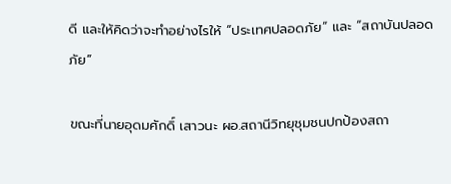ดี และให้คิดว่าจะทำอย่างไรให้ “ประเทศปลอดภัย” และ “สถาบันปลอดภัย”

ขณะที่นายอุดมศักดิ์ เสาวนะ ผอ.สถานีวิทยุชุมชนปกป้องสถา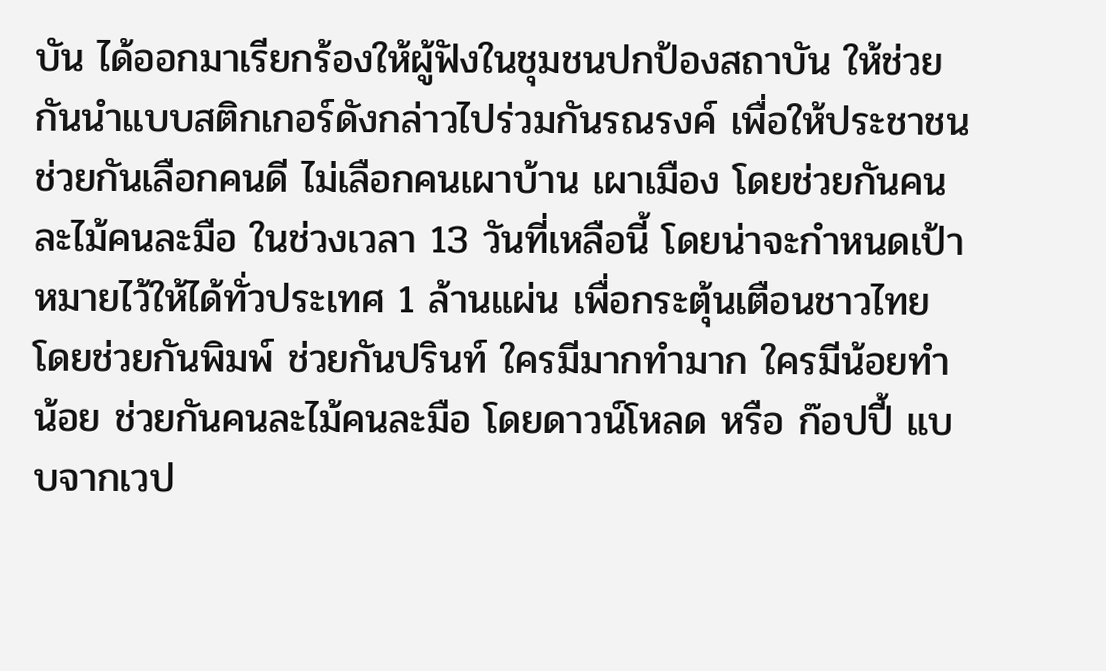บัน ได้ออกมาเรียกร้องให้ผู้ฟังในชุมชนปกป้องสถาบัน ให้ช่วยกันนำแบบสติกเกอร์ดังกล่าวไปร่วมกันรณรงค์ เพื่อให้ประชาชนช่วยกันเลือกคนดี ไม่เลือกคนเผาบ้าน เผาเมือง โดยช่วยกันคนละไม้คนละมือ ในช่วงเวลา 13 วันที่เหลือนี้ โดยน่าจะกำหนดเป้าหมายไว้ให้ได้ทั่วประเทศ 1 ล้านแผ่น เพื่อกระตุ้นเตือนชาวไทย โดยช่วยกันพิมพ์ ช่วยกันปรินท์ ใครมีมากทำมาก ใครมีน้อยทำน้อย ช่วยกันคนละไม้คนละมือ โดยดาวน์โหลด หรือ ก๊อปปี้ แบบจากเวป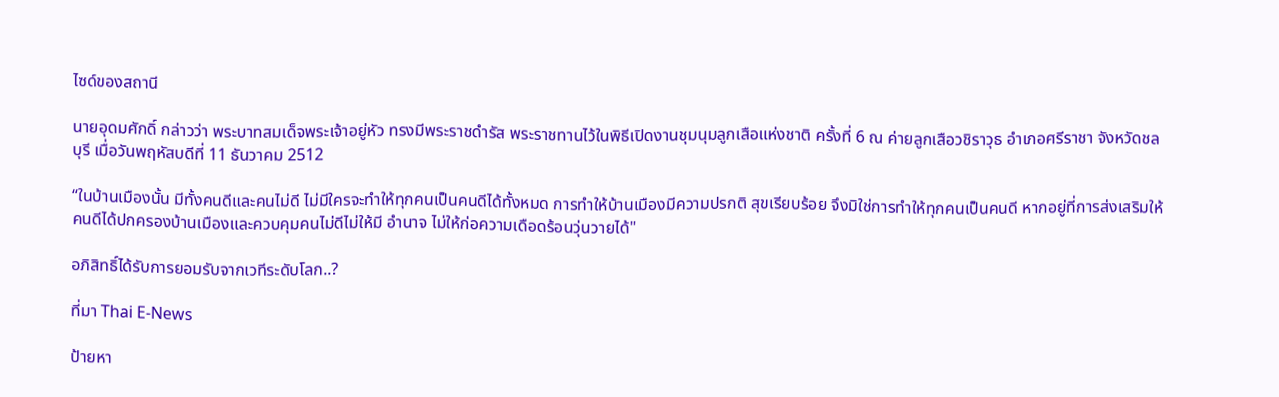ไซด์ของสถานี

นายอุดมศักดิ์ กล่าวว่า พระบาทสมเด็จพระเจ้าอยู่หัว ทรงมีพระราชดำรัส พระราชทานไว้ในพิธีเปิดงานชุมนุมลูกเสือแห่งชาติ ครั้งที่ 6 ณ ค่ายลูกเสือวชิราวุธ อำเภอศรีราชา จังหวัดชลบุรี เมื่อวันพฤหัสบดีที่ 11 ธันวาคม 2512

“ในบ้านเมืองนั้น มีทั้งคนดีและคนไม่ดี ไม่มีใครจะทำให้ทุกคนเป็นคนดีได้ทั้งหมด การทำให้บ้านเมืองมีความปรกติ สุขเรียบร้อย จึงมิใช่การทำให้ทุกคนเป็นคนดี หากอยู่ที่การส่งเสริมให้คนดีได้ปกครองบ้านเมืองและควบคุมคนไม่ดีไม่ให้มี อำนาจ ไม่ให้ก่อความเดือดร้อนวุ่นวายได้"

อภิสิทธิ์ได้รับการยอมรับจากเวทีระดับโลก..?

ที่มา Thai E-News

ป้ายหา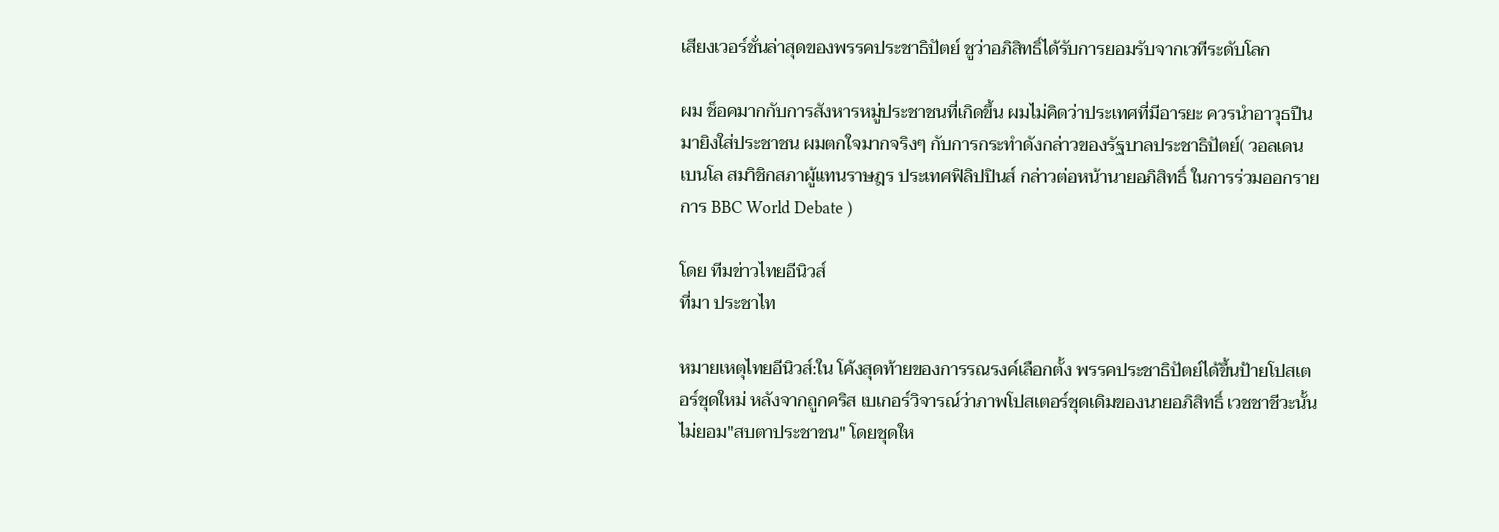เสียงเวอร์ชั่นล่าสุดของพรรคประชาธิปัตย์ ชูว่าอภิสิทธิ์ได้รับการยอมรับจากเวทีระดับโลก

ผม ช็อคมากกับการสังหารหมู่ประชาชนที่เกิดขึ้น ผมไม่คิดว่าประเทศที่มีอารยะ ควรนำอาวุธปืนมายิงใส่ประชาชน ผมตกใจมากจริงๆ กับการกระทำดังกล่าวของรัฐบาลประชาธิปัตย์( วอลเดน เบนโล สมาิชิกสภาผู้แทนราษฎร ประเทศฟิลิปปินส์ กล่าวต่อหน้านายอภิสิทธิ์ ในการร่วมออกรายการ BBC World Debate )

โดย ทีมข่าวไทยอีนิวส์
ที่มา ประชาไท

หมายเหตุไทยอีนิวส์:ใน โค้งสุดท้ายของการรณรงค์เลือกตั้ง พรรคประชาธิปัตย์ได้ขึ้นป้ายโปสเตอร์ชุดใหม่ หลังจากถูกคริส เบเกอร์วิจารณ์ว่าภาพโปสเตอร์ชุดเดิมของนายอภิสิทธิ์ เวชชาชีวะนั้นไม่ยอม"สบตาประชาชน" โดยชุดให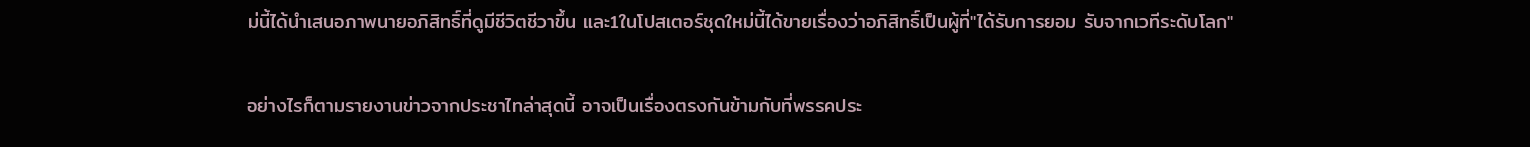ม่นี้ได้นำเสนอภาพนายอภิสิทธิ์ที่ดูมีชีวิตชีวาขึ้น และ1ในโปสเตอร์ชุดใหม่นี้ได้ขายเรื่องว่าอภิสิทธิ์เป็นผู้ที่"ได้รับการยอม รับจากเวทีระดับโลก"

อย่างไรก็ตามรายงานข่าวจากประชาไทล่าสุดนี้ อาจเป็นเรื่องตรงกันข้ามกับที่พรรคประ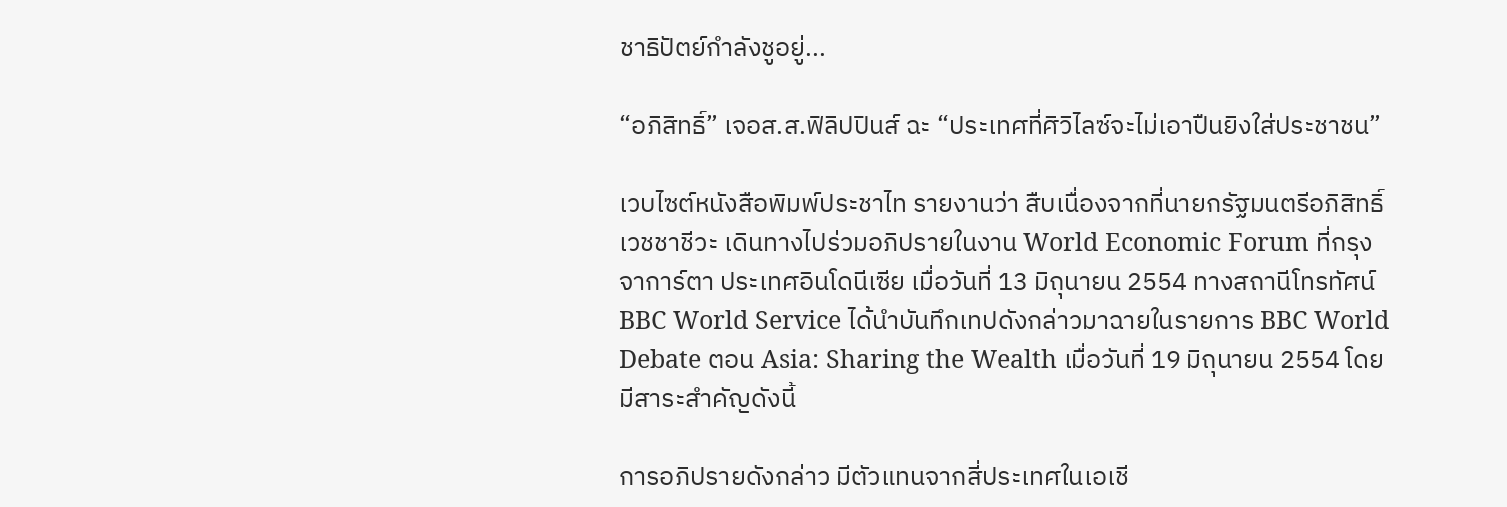ชาธิปัตย์กำลังชูอยู่...

“อภิสิทธิ์” เจอส.ส.ฟิลิปปินส์ ฉะ “ประเทศที่ศิวิไลซ์จะไม่เอาปืนยิงใส่ประชาชน”

เวบไซต์หนังสือพิมพ์ประชาไท รายงานว่า สืบเนื่องจากที่นายกรัฐมนตรีอภิสิทธิ์ เวชชาชีวะ เดินทางไปร่วมอภิปรายในงาน World Economic Forum ที่กรุงจาการ์ตา ประเทศอินโดนีเซีย เมื่อวันที่ 13 มิถุนายน 2554 ทางสถานีโทรทัศน์ BBC World Service ได้นำบันทึกเทปดังกล่าวมาฉายในรายการ BBC World Debate ตอน Asia: Sharing the Wealth เมื่อวันที่ 19 มิถุนายน 2554 โดยมีสาระสำคัญดังนี้

การอภิปรายดังกล่าว มีตัวแทนจากสี่ประเทศในเอเชี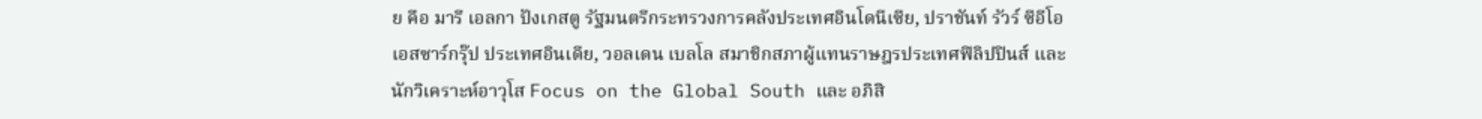ย คือ มารี เอลกา ปังเกสตู รัฐมนตรีกระทรวงการคลังประเทศอินโดนีเซีย, ปราชันท์ รัวร์ ซีอีโอเอสซาร์กรุ๊ป ประเทศอินเดีย, วอลเดน เบลโล สมาชิกสภาผู้แทนราษฎรประเทศฟิลิปปินส์ และนักวิเคราะห์อาวุโส Focus on the Global South และ อภิสิ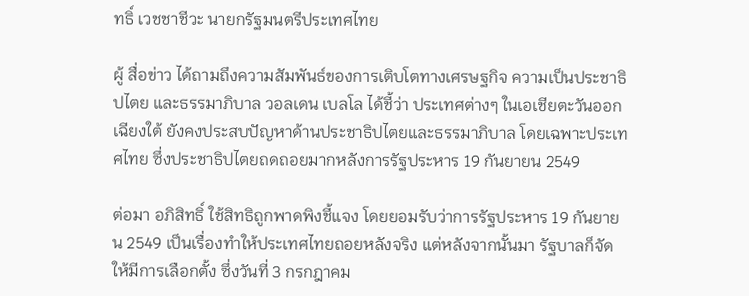ทธิ์ เวชชาชีวะ นายกรัฐมนตรีประเทศไทย

ผู้ สื่อข่าว ได้ถามถึงความสัมพันธ์ของการเติบโตทางเศรษฐกิจ ความเป็นประชาธิปไตย และธรรมาภิบาล วอลเดน เบลโล ได้ชี้ว่า ประเทศต่างๆ ในเอเชียตะวันออกเฉียงใต้ ยังคงประสบปัญหาด้านประชาธิปไตยและธรรมาภิบาล โดยเฉพาะประเทศไทย ซึ่งประชาธิปไตยถดถอยมากหลังการรัฐประหาร 19 กันยายน 2549

ต่อมา อภิสิทธิ์ ใช้สิทธิถูกพาดพิงชี้แจง โดยยอมรับว่าการรัฐประหาร 19 กันยายน 2549 เป็นเรื่องทำให้ประเทศไทยถอยหลังจริง แต่หลังจากนั้นมา รัฐบาลก็จัดให้มีการเลือกตั้ง ซึ่งวันที่ 3 กรกฎาคม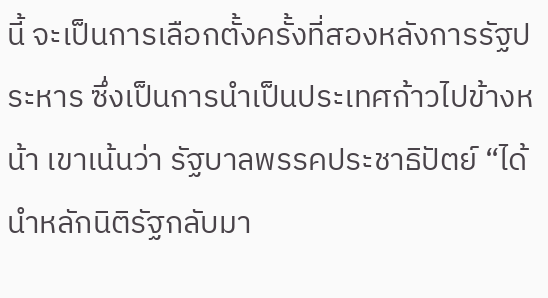นี้ จะเป็นการเลือกตั้งครั้งที่สองหลังการรัฐประหาร ซึ่งเป็นการนำเป็นประเทศก้าวไปข้างหน้า เขาเน้นว่า รัฐบาลพรรคประชาธิปัตย์ “ได้นำหลักนิติรัฐกลับมา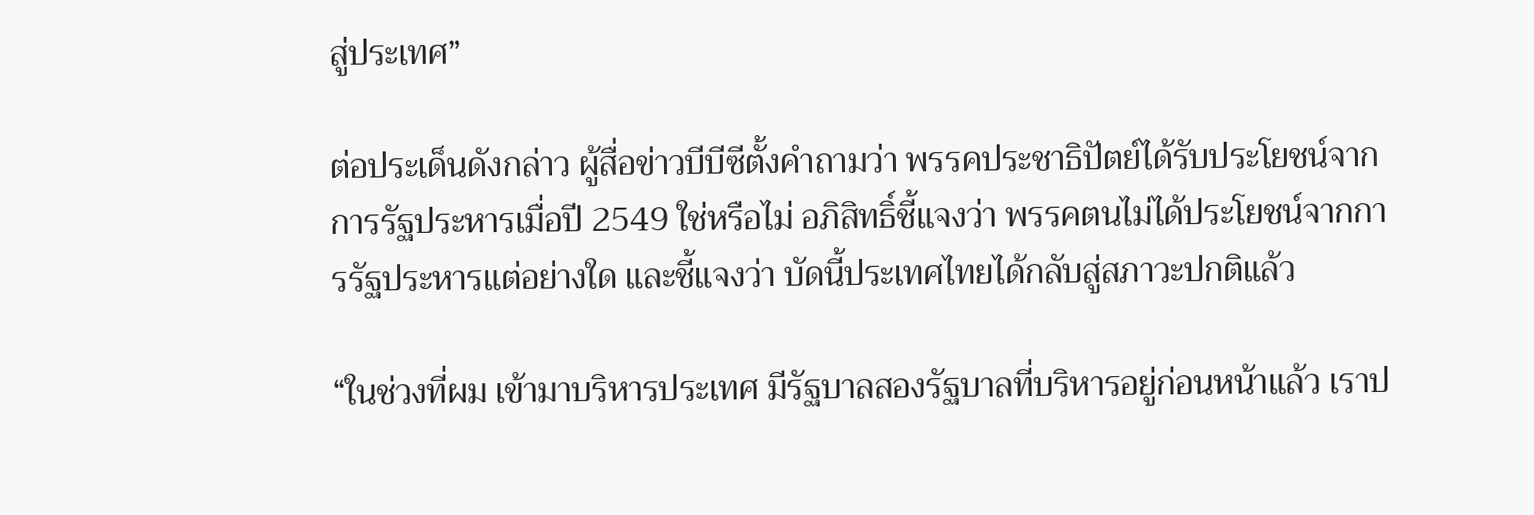สู่ประเทศ”

ต่อประเด็นดังกล่าว ผู้สื่อข่าวบีบีซีตั้งคำถามว่า พรรคประชาธิปัตย์ได้รับประโยชน์จากการรัฐประหารเมื่อปี 2549 ใช่หรือไม่ อภิสิทธิ์ชี้แจงว่า พรรคตนไม่ได้ประโยชน์จากการรัฐประหารแต่อย่างใด และชี้แจงว่า บัดนี้ประเทศไทยได้กลับสู่สภาวะปกติแล้ว

“ในช่วงที่ผม เข้ามาบริหารประเทศ มีรัฐบาลสองรัฐบาลที่บริหารอยู่ก่อนหน้าแล้ว เราป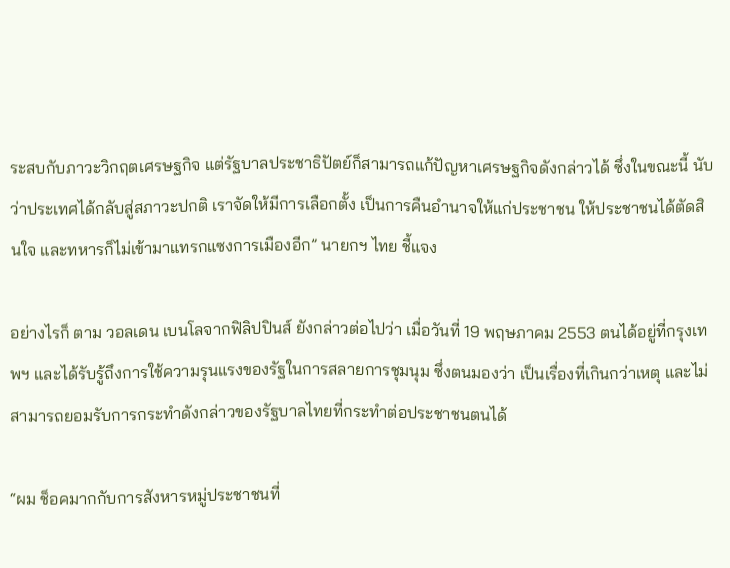ระสบกับภาวะวิกฤตเศรษฐกิจ แต่รัฐบาลประชาธิปัตย์ก็สามารถแก้ปัญหาเศรษฐกิจดังกล่าวได้ ซึ่งในขณะนี้ นับว่าประเทศได้กลับสู่สภาวะปกติ เราจัดให้มีการเลือกตั้ง เป็นการคืนอำนาจให้แก่ประชาชน ให้ประชาชนได้ตัดสินใจ และทหารก็ไม่เข้ามาแทรกแซงการเมืองอีก” นายกฯ ไทย ชี้แจง

อย่างไรก็ ตาม วอลเดน เบนโลจากฟิลิปปินส์ ยังกล่าวต่อไปว่า เมื่อวันที่ 19 พฤษภาคม 2553 ตนได้อยู่ที่กรุงเทพฯ และได้รับรู้ถึงการใช้ความรุนแรงของรัฐในการสลายการชุมนุม ซึ่งตนมองว่า เป็นเรื่องที่เกินกว่าเหตุ และไม่สามารถยอมรับการกระทำดังกล่าวของรัฐบาลไทยที่กระทำต่อประชาชนตนได้

“ผม ช็อคมากกับการสังหารหมู่ประชาชนที่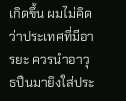เกิดขึ้น ผมไม่คิดว่าประเทศที่มีอารยะ ควรนำอาวุธปืนมายิงใส่ประ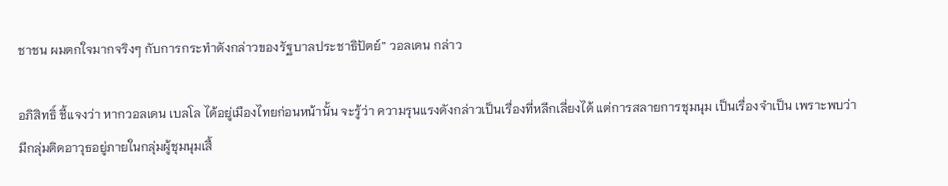ชาชน ผมตกใจมากจริงๆ กับการกระทำดังกล่าวของรัฐบาลประชาธิปัตย์” วอลเดน กล่าว

อภิสิทธิ์ ชี้แจงว่า หากวอลเดน เบลโล ได้อยู่เมืองไทยก่อนหน้านั้น จะรู้ว่า ความรุนแรงดังกล่าวเป็นเรื่องที่หลีกเลี่ยงได้ แต่การสลายการชุมนุม เป็นเรื่องจำเป็น เพราะพบว่ามีกลุ่มติดอาวุธอยู่ภายในกลุ่มผู้ชุมนุมเสื้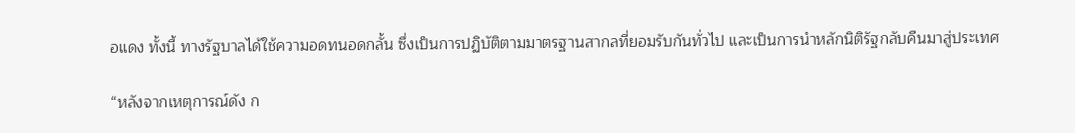อแดง ทั้งนี้ ทางรัฐบาลได้ใช้ความอดทนอดกลั้น ซึ่งเป็นการปฏิบัติตามมาตรฐานสากลที่ยอมรับกันทั่วไป และเป็นการนำหลักนิติรัฐกลับคืนมาสู่ประเทศ

“หลังจากเหตุการณ์ดัง ก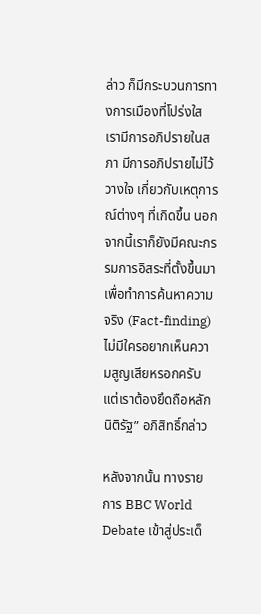ล่าว ก็มีกระบวนการทางการเมืองที่โปร่งใส เรามีการอภิปรายในสภา มีการอภิปรายไม่ไว้วางใจ เกี่ยวกับเหตุการณ์ต่างๆ ที่เกิดขึ้น นอกจากนี้เราก็ยังมีคณะกรรมการอิสระที่ตั้งขึ้นมาเพื่อทำการค้นหาความจริง (Fact-finding) ไม่มีใครอยากเห็นความสูญเสียหรอกครับ แต่เราต้องยึดถือหลักนิติรัฐ” อภิสิทธิ์กล่าว

หลังจากนั้น ทางรายการ BBC World Debate เข้าสู่ประเด็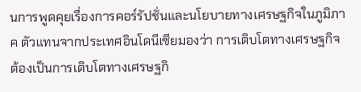นการพูดคุยเรื่องการคอร์รัปชั่นและนโยบายทางเศรษฐกิจในภูมิภาค ตัวแทนจากประเทศอินโดนีเซียมองว่า การเติบโตทางเศรษฐกิจ ต้องเป็นการเติบโตทางเศรษฐกิ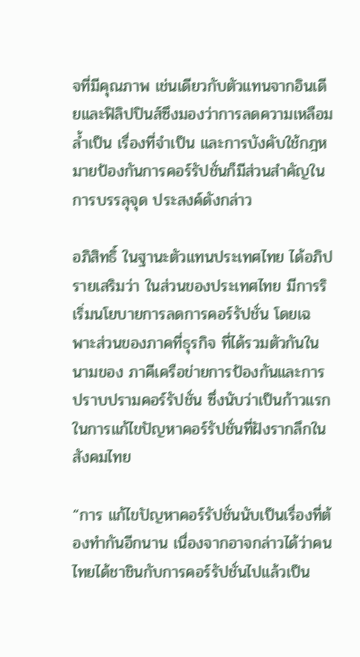จที่มีคุณภาพ เช่นเดียวกับตัวแทนจากอินเดียและฟิลิปปินส์ซึงมองว่าการลดความเหลือมล้ำเป็น เรื่องที่จำเป็น และการบังคับใช้กฎหมายป้องกันการคอร์รัปชั่นก็มีส่วนสำคัญในการบรรลุจุด ประสงค์ดังกล่าว

อภิสิทธิ์ ในฐานะตัวแทนประเทศไทย ได้อภิปรายเสริมว่า ในส่วนของประเทศไทย มีการริเริ่มนโยบายการลดการคอร์รัปชั่น โดยเฉพาะส่วนของภาคที่ธุรกิจ ที่ได้รวมตัวกันในนามของ ภาคีเครือข่ายการป้องกันและการปราบปรามคอร์รัปชั่น ซึ่งนับว่าเป็นก้าวแรกในการแก้ไขปัญหาคอร์รัปชั่นที่ฝังรากลึกในสังคมไทย

“การ แก้ไขปัญหาคอร์รัปชั่นนับเป็นเรื่องที่ต้องทำกันอีกนาน เนื่องจากอาจกล่าวได้ว่าคนไทยได้ชาชินกับการคอร์รัปชั่นไปแล้วเป็น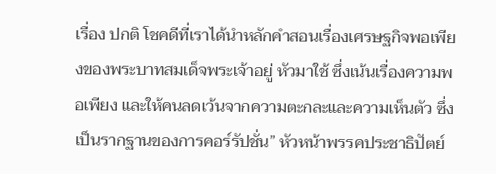เรื่อง ปกติ โชคดีที่เราได้นำหลักคำสอนเรื่องเศรษฐกิจพอเพียงของพระบาทสมเด็จพระเจ้าอยู่ หัวมาใช้ ซึ่งเน้นเรื่องความพอเพียง และให้คนลดเว้นจากความตะกละและความเห็นตัว ซึ่งเป็นรากฐานของการคอร์รัปชั่น” หัวหน้าพรรคประชาธิปัตย์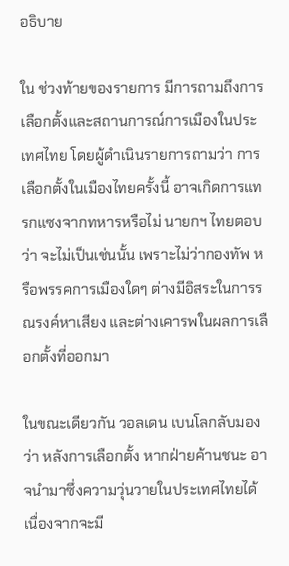อธิบาย

ใน ช่วงท้ายของรายการ มีการถามถึงการเลือกตั้งและสถานการณ์การเมืองในประเทศไทย โดยผู้ดำเนินรายการถามว่า การเลือกตั้งในเมืองไทยครั้งนี้ อาจเกิดการแทรกแซงจากทหารหรือไม่ นายกฯ ไทยตอบว่า จะไม่เป็นเช่นนั้น เพราะไม่ว่ากองทัพ หรือพรรคการเมืองใดๆ ต่างมีอิสระในการรณรงค์หาเสียง และต่างเคารพในผลการเลือกตั้งที่ออกมา

ในขณะเดียวกัน วอลเดน เบนโลกลับมองว่า หลังการเลือกตั้ง หากฝ่ายค้านชนะ อาจนำมาซึ่งความวุ่นวายในประเทศไทยได้ เนื่องจากจะมี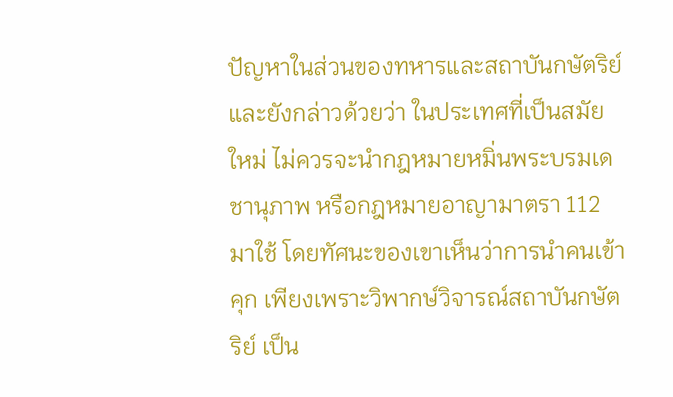ปัญหาในส่วนของทหารและสถาบันกษัตริย์ และยังกล่าวด้วยว่า ในประเทศที่เป็นสมัยใหม่ ไม่ควรจะนำกฎหมายหมิ่นพระบรมเดชานุภาพ หรือกฎหมายอาญามาตรา 112 มาใช้ โดยทัศนะของเขาเห็นว่าการนำคนเข้าคุก เพียงเพราะวิพากษ์วิจารณ์สถาบันกษัตริย์ เป็น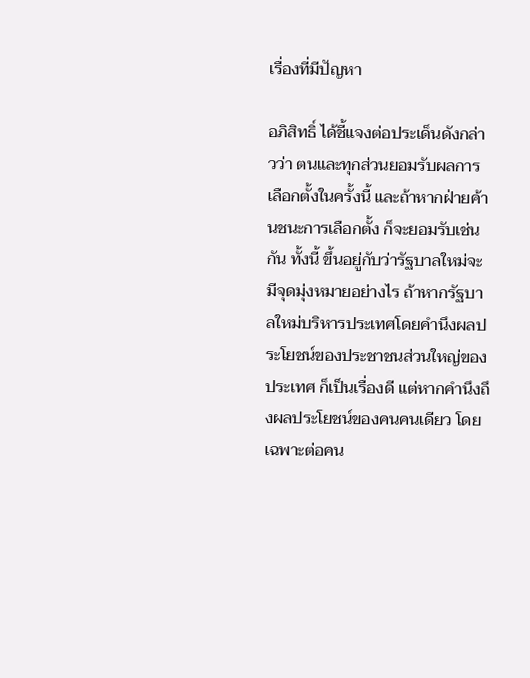เรื่องที่มีปัญหา

อภิสิทธิ์ ได้ชี้แจงต่อประเด็นดังกล่าวว่า ตนและทุกส่วนยอมรับผลการเลือกตั้งในครั้งนี้ และถ้าหากฝ่ายค้านชนะการเลือกตั้ง ก็จะยอมรับเช่นกัน ทั้งนี้ ขึ้นอยู่กับว่ารัฐบาลใหม่จะมีจุดมุ่งหมายอย่างไร ถ้าหากรัฐบาลใหม่บริหารประเทศโดยคำนึงผลประโยชน์ของประชาชนส่วนใหญ่ของ ประเทศ ก็เป็นเรื่องดี แต่หากคำนึงถึงผลประโยชน์ของคนคนเดียว โดยเฉพาะต่อคน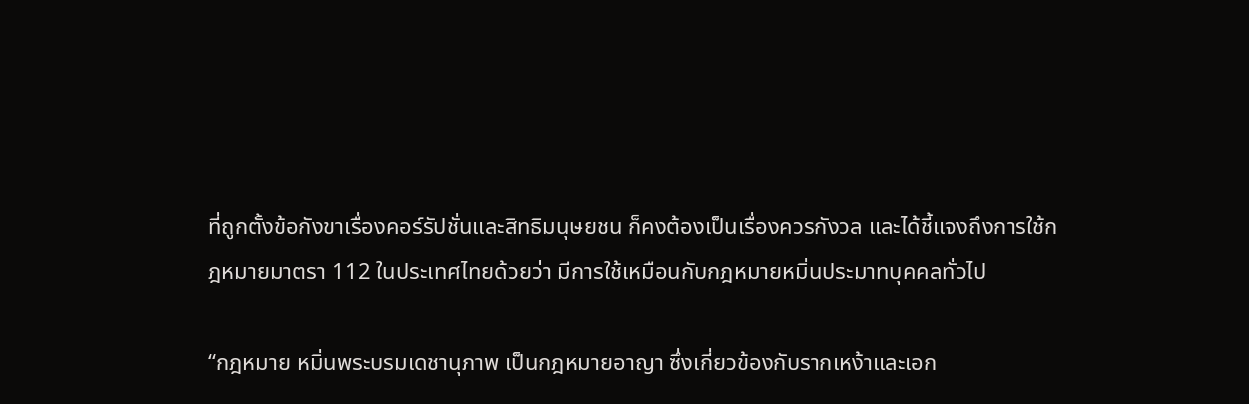ที่ถูกตั้งข้อกังขาเรื่องคอร์รัปชั่นและสิทธิมนุษยชน ก็คงต้องเป็นเรื่องควรกังวล และได้ชี้แจงถึงการใช้กฎหมายมาตรา 112 ในประเทศไทยด้วยว่า มีการใช้เหมือนกับกฎหมายหมิ่นประมาทบุคคลทั่วไป

“กฎหมาย หมิ่นพระบรมเดชานุภาพ เป็นกฎหมายอาญา ซึ่งเกี่ยวข้องกับรากเหง้าและเอก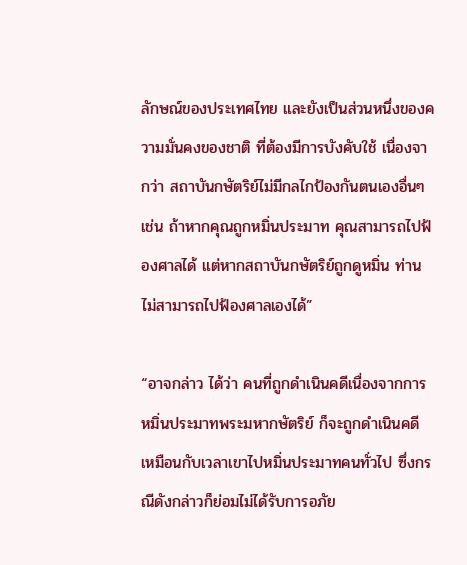ลักษณ์ของประเทศไทย และยังเป็นส่วนหนึ่งของความมั่นคงของชาติ ที่ต้องมีการบังคับใช้ เนื่องจากว่า สถาบันกษัตริย์ไม่มีกลไกป้องกันตนเองอื่นๆ เช่น ถ้าหากคุณถูกหมิ่นประมาท คุณสามารถไปฟ้องศาลได้ แต่หากสถาบันกษัตริย์ถูกดูหมิ่น ท่านไม่สามารถไปฟ้องศาลเองได้”

“อาจกล่าว ได้ว่า คนที่ถูกดำเนินคดีเนื่องจากการหมิ่นประมาทพระมหากษัตริย์ ก็จะถูกดำเนินคดี เหมือนกับเวลาเขาไปหมิ่นประมาทคนทั่วไป ซึ่งกรณีดังกล่าวก็ย่อมไม่ได้รับการอภัย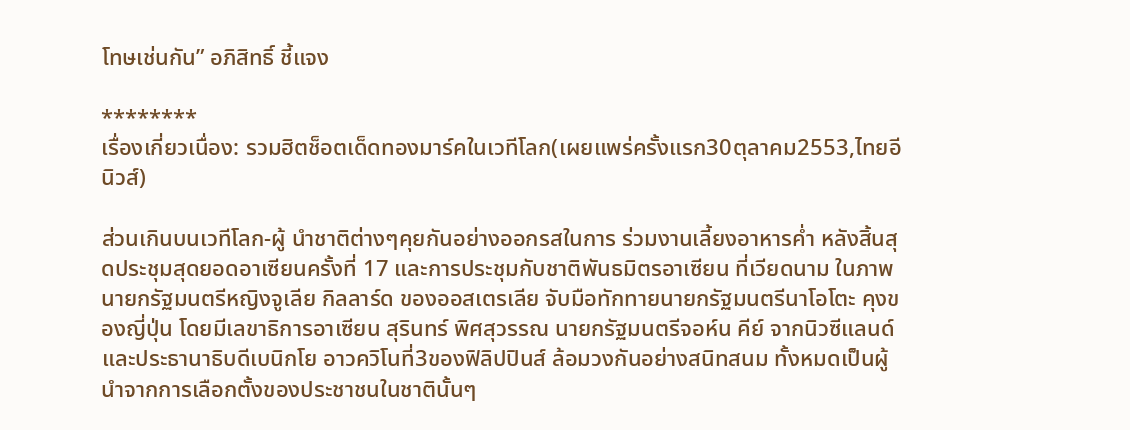โทษเช่นกัน” อภิสิทธิ์ ชี้แจง

********
เรื่องเกี่ยวเนื่อง: รวมฮิตช็อตเด็ดทองมาร์คในเวทีโลก(เผยแพร่ครั้งแรก30ตุลาคม2553,ไทยอีนิวส์)

ส่วนเกินบนเวทีโลก-ผู้ นำชาติต่างๆคุยกันอย่างออกรสในการ ร่วมงานเลี้ยงอาหารค่ำ หลังสิ้นสุดประชุมสุดยอดอาเซียนครั้งที่ 17 และการประชุมกับชาติพันธมิตรอาเซียน ที่เวียดนาม ในภาพ นายกรัฐมนตรีหญิงจูเลีย กิลลาร์ด ของออสเตรเลีย จับมือทักทายนายกรัฐมนตรีนาโอโตะ คุงของญี่ปุ่น โดยมีเลขาธิการอาเซียน สุรินทร์ พิศสุวรรณ นายกรัฐมนตรีจอห์น คีย์ จากนิวซีแลนด์ และประธานาธิบดีเบนิกโย อาวควิโนที่3ของฟิลิปปินส์ ล้อมวงกันอย่างสนิทสนม ทั้งหมดเป็นผู้นำจากการเลือกตั้งของประชาชนในชาตินั้นๆ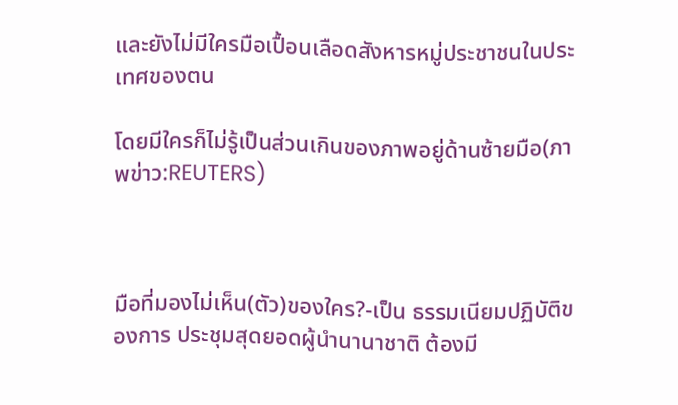และยังไม่มีใครมือเปื้อนเลือดสังหารหมู่ประชาชนในประเทศของตน

โดยมีใครก็ไม่รู้เป็นส่วนเกินของภาพอยู่ด้านซ้ายมือ(ภาพข่าว:REUTERS)



มือที่มองไม่เห็น(ตัว)ของใคร?-เป็น ธรรมเนียมปฏิบัติของการ ประชุมสุดยอดผู้นำนานาชาติ ต้องมี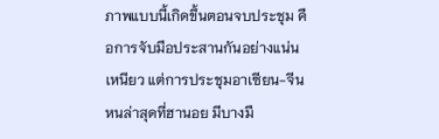ภาพแบบนี้เกิดขึ้นตอนจบประชุม คือการจับมือประสานกันอย่างแน่นเหนียว แต่การประชุมอาเซียน-จีนหนล่าสุดที่ฮานอย มีบางมื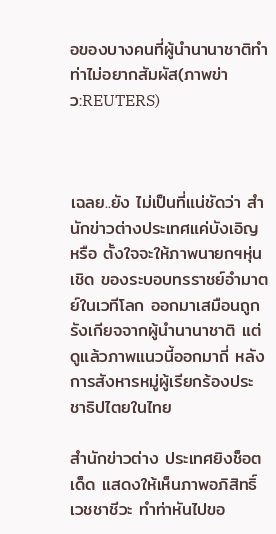อของบางคนที่ผู้นำนานาชาติทำท่าไม่อยากสัมผัส(ภาพข่าว:REUTERS)



เฉลย..ยัง ไม่เป็นที่แน่ชัดว่า สำนักข่าวต่างประเทศแค่บังเอิญ หรือ ตั้งใจจะให้ภาพนายกฯหุ่นเชิด ของระบอบทรราชย์อำมาตย์ในเวทีโลก ออกมาเสมือนถูกรังเกียจจากผู้นำนานาชาติ แต่ดูแล้วภาพแนวนี้ออกมาถี่ หลังการสังหารหมู่ผู้เรียกร้องประชาธิปไตยในไทย

สำนักข่าวต่าง ประเทศยิงช็อตเด็ด แสดงให้เห็นภาพอภิสิทธิ์ เวชชาชีวะ ทำท่าหันไปขอ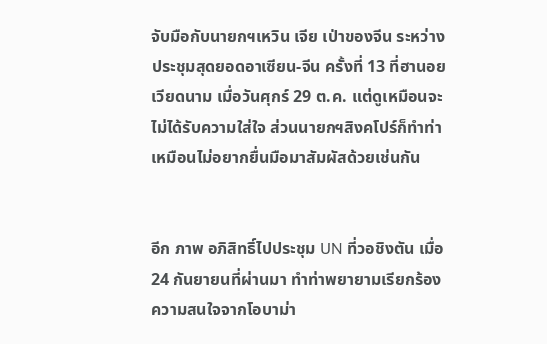จับมือกับนายกฯเหวิน เจีย เป่าของจีน ระหว่างประชุมสุดยอดอาเซียน-จีน ครั้งที่ 13 ที่ฮานอย เวียดนาม เมื่อวันศุกร์ 29 ต.ค. แต่ดูเหมือนจะไม่ได้รับความใส่ใจ ส่วนนายกฯสิงคโปร์ก็ทำท่าเหมือนไม่อยากยื่นมือมาสัมผัสด้วยเช่นกัน


อีก ภาพ อภิสิทธิ์ไปประชุม UN ที่วอชิงตัน เมื่อ 24 กันยายนที่ผ่านมา ทำท่าพยายามเรียกร้องความสนใจจากโอบาม่า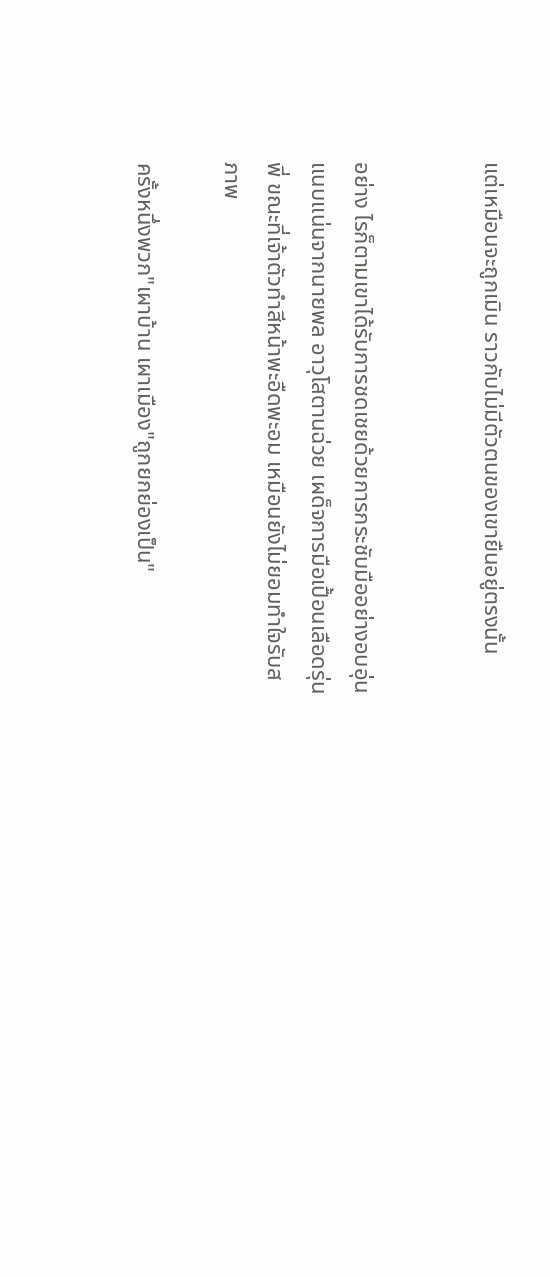แต่เหมือนจะถูกเมิน ราวกับไม่มีตัวตนของเขายืนอยู่ตรงนั้น


อย่าง ไรก็ตามเขาได้รับการชดเชยด้วยการกระชับมืออย่างอบอุ่นแนบแน่นจากนายพล อาวุโสตานฉ่วย เผด็จการมือเปื้อนเลือดรุ่นพี่ ขณะที่เจ้าตัวทำสีหน้าพะอืดพะอม เหมือนยังไม่ยอมทำใจรับสภาพ

ครั้งหนึ่งพวก"เผาบ้าน เผาเมือง"ถูกยกย่องเป็น"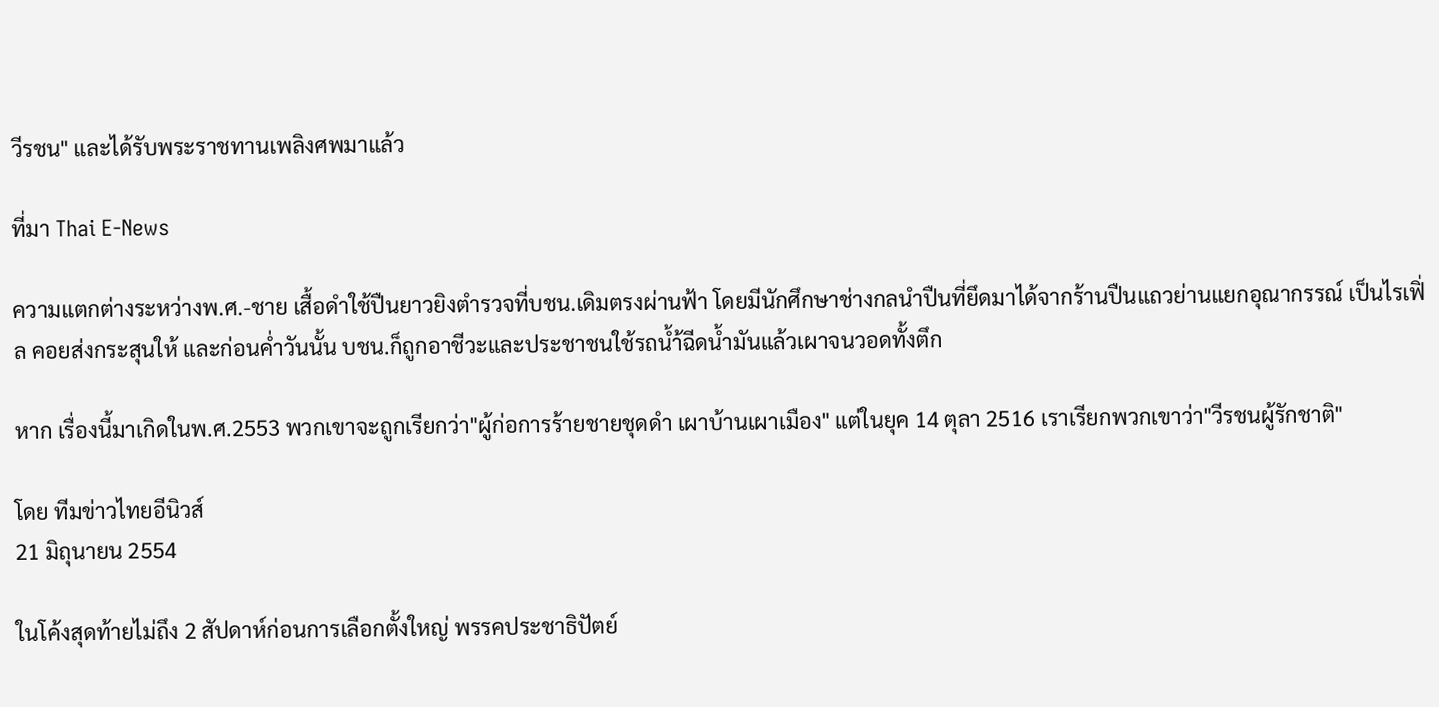วีรชน" และได้รับพระราชทานเพลิงศพมาแล้ว

ที่มา Thai E-News

ความแตกต่างระหว่างพ.ศ.-ชาย เสื้อดำใช้ปืนยาวยิงตำรวจที่บชน.เดิมตรงผ่านฟ้า โดยมีนักศึกษาช่างกลนำปืนที่ยึดมาได้จากร้านปืนแถวย่านแยกอุณากรรณ์ เป็นไรเฟิ่ล คอยส่งกระสุนให้ และก่อนค่ำวันนั้น บชน.ก็ถูกอาชีวะและประชาชนใช้รถน้ำ้ฉีดน้ำมันแล้วเผาจนวอดทั้งตึก

หาก เรื่องนี้มาเกิดในพ.ศ.2553 พวกเขาจะถูกเรียกว่า"ผู้ก่อการร้ายชายชุดดำ เผาบ้านเผาเมือง" แต่ในยุค 14 ตุลา 2516 เราเรียกพวกเขาว่า"วีรชนผู้รักชาติ"

โดย ทีมข่าวไทยอีนิวส์
21 มิถุนายน 2554

ในโค้งสุดท้ายไม่ถึง 2 สัปดาห์ก่อนการเลือกตั้งใหญ่ พรรคประชาธิปัตย์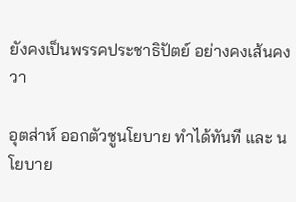ยังคงเป็นพรรคประชาธิปัตย์ อย่างคงเส้นคงวา

อุตส่าห์ ออกตัวชูนโยบาย ทำได้ทันที และ นโยบาย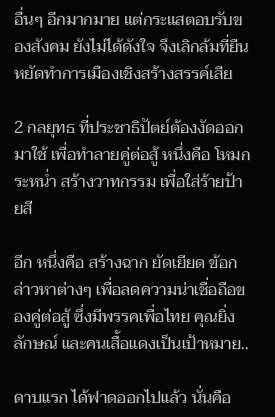อื่นๆ อีกมากมาย แต่กระแสตอบรับของสังคม ยังไม่ได้ดังใจ จึงเลิกล้มที่ยืนหยัดทำการเมืองเชิงสร้างสรรค์เสีย

2 กลยุทธ ที่ประชาธิปัตย์ต้องงัดออกมาใช้ เพื่อทำลายคู่ต่อสู้ หนึ่งคือ โหมกระหน่ำ สร้างวาทกรรม เพื่อใส่ร้ายป้ายสี

อีก หนึ่งคือ สร้างฉาก ยัดเยียด ข้อกล่าวหาต่างๆ เพื่อลดความน่าเชื่อถือของคู่ต่อสู้ ซึ่งมีพรรคเพื่อไทย คุณยิ่งลักษณ์ และคนเสื้อแดงเป็นเป้าหมาย..

ดาบแรก ได้ฟาดออกไปแล้ว นั่นคือ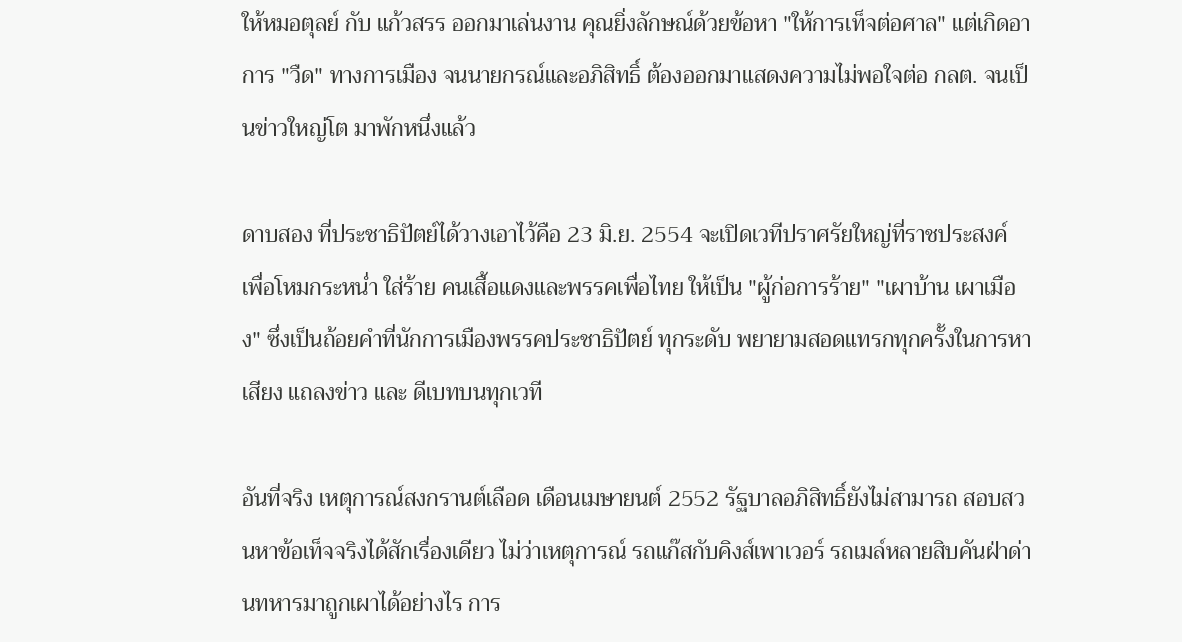ให้หมอตุลย์ กับ แก้วสรร ออกมาเล่นงาน คุณยิ่งลักษณ์ด้วยข้อหา "ให้การเท็จต่อศาล" แต่เกิดอาการ "วืด" ทางการเมือง จนนายกรณ์และอภิสิทธิ์ ต้องออกมาแสดงความไม่พอใจต่อ กลต. จนเป็นข่าวใหญ่โต มาพักหนึ่งแล้ว

ดาบสอง ที่ประชาธิปัตย์ได้วางเอาไว้คือ 23 มิ.ย. 2554 จะเปิดเวทีปราศรัยใหญ่ที่ราชประสงค์ เพื่อโหมกระหน่ำ ใส่ร้าย คนเสื้อแดงและพรรคเพื่อไทย ให้เป็น "ผู้ก่อการร้าย" "เผาบ้าน เผาเมือง" ซึ่งเป็นถ้อยคำที่นักการเมืองพรรคประชาธิปัตย์ ทุกระดับ พยายามสอดแทรกทุกครั้งในการหาเสียง แถลงข่าว และ ดีเบทบนทุกเวที

อันที่จริง เหตุการณ์สงกรานต์เลือด เดือนเมษายนต์ 2552 รัฐบาลอภิสิทธิ์ยังไม่สามารถ สอบสวนหาข้อเท็จจริงได้สักเรื่องเดียว ไม่ว่าเหตุการณ์ รถแก๊สกับคิงส์เพาเวอร์ รถเมล์หลายสิบคันฝ่าด่านทหารมาถูกเผาได้อย่างไร การ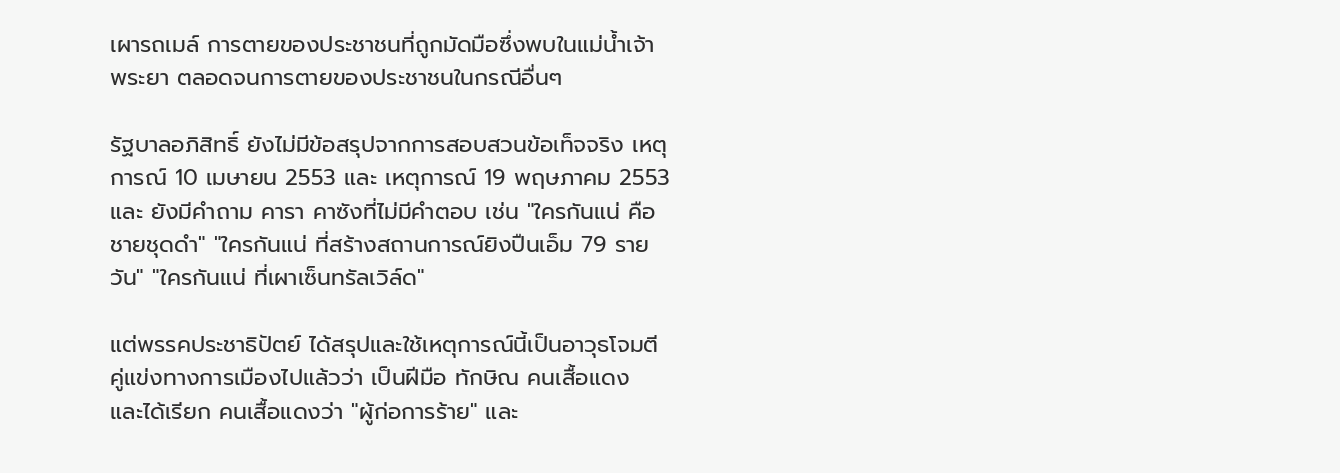เผารถเมล์ การตายของประชาชนที่ถูกมัดมือซึ่งพบในแม่น้ำเจ้าพระยา ตลอดจนการตายของประชาชนในกรณีอื่นๆ

รัฐบาลอภิสิทธิ์ ยังไม่มีข้อสรุปจากการสอบสวนข้อเท็จจริง เหตุการณ์ 10 เมษายน 2553 และ เหตุการณ์ 19 พฤษภาคม 2553 และ ยังมีคำถาม คารา คาซังที่ไม่มีคำตอบ เช่น "ใครกันแน่ คือ ชายชุดดำ" "ใครกันแน่ ที่สร้างสถานการณ์ยิงปืนเอ็ม 79 รายวัน" "ใครกันแน่ ที่เผาเซ็นทรัลเวิล์ด"

แต่พรรคประชาธิปัตย์ ได้สรุปและใช้เหตุการณ์นี้เป็นอาวุธโจมตีคู่แข่งทางการเมืองไปแล้วว่า เป็นฝีมือ ทักษิณ คนเสื้อแดง และได้เรียก คนเสื้อแดงว่า "ผู้ก่อการร้าย" และ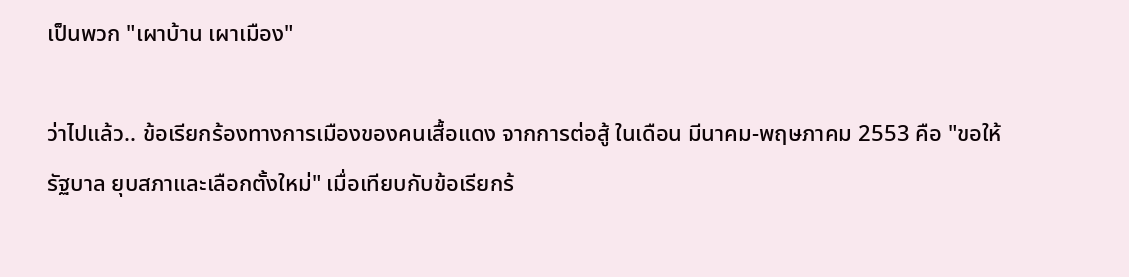เป็นพวก "เผาบ้าน เผาเมือง"

ว่าไปแล้ว.. ข้อเรียกร้องทางการเมืองของคนเสื้อแดง จากการต่อสู้ ในเดือน มีนาคม-พฤษภาคม 2553 คือ "ขอให้รัฐบาล ยุบสภาและเลือกตั้งใหม่" เมื่อเทียบกับข้อเรียกร้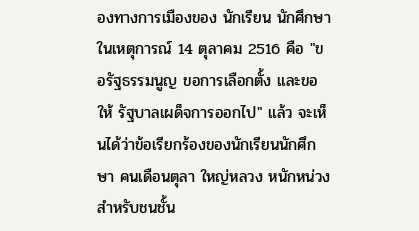องทางการเมืองของ นักเรียน นักศึกษา ในเหตุการณ์ 14 ตุลาคม 2516 คือ "ขอรัฐธรรมนูญ ขอการเลือกตั้ง และขอให้ รัฐบาลเผด็จการออกไป" แล้ว จะเห็นได้ว่าข้อเรียกร้องของนักเรียนนักศึกษา คนเดือนตุลา ใหญ่หลวง หนักหน่วงสำหรับชนชั้น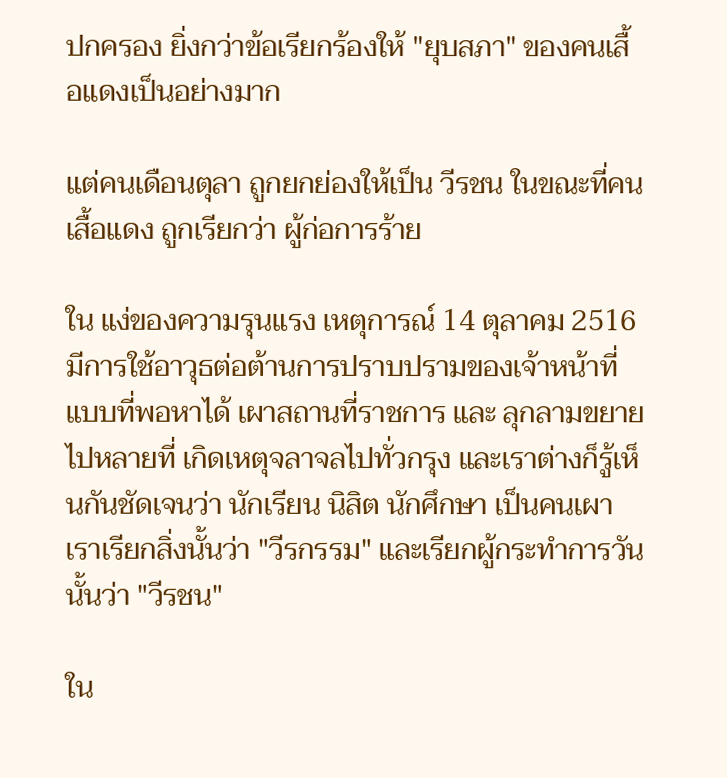ปกครอง ยิ่งกว่าข้อเรียกร้องให้ "ยุบสภา" ของคนเสื้อแดงเป็นอย่างมาก

แต่คนเดือนตุลา ถูกยกย่องให้เป็น วีรชน ในขณะที่คนเสื้อแดง ถูกเรียกว่า ผู้ก่อการร้าย

ใน แง่ของความรุนแรง เหตุการณ์ 14 ตุลาคม 2516 มีการใช้อาวุธต่อต้านการปราบปรามของเจ้าหน้าที่แบบที่พอหาได้ เผาสถานที่ราชการ และ ลุกลามขยายไปหลายที่ เกิดเหตุจลาจลไปทั่วกรุง และเราต่างก็รู้เห็นกันชัดเจนว่า นักเรียน นิสิต นักศึกษา เป็นคนเผา เราเรียกสิ่งนั้นว่า "วีรกรรม" และเรียกผู้กระทำการวันนั้นว่า "วีรชน"

ใน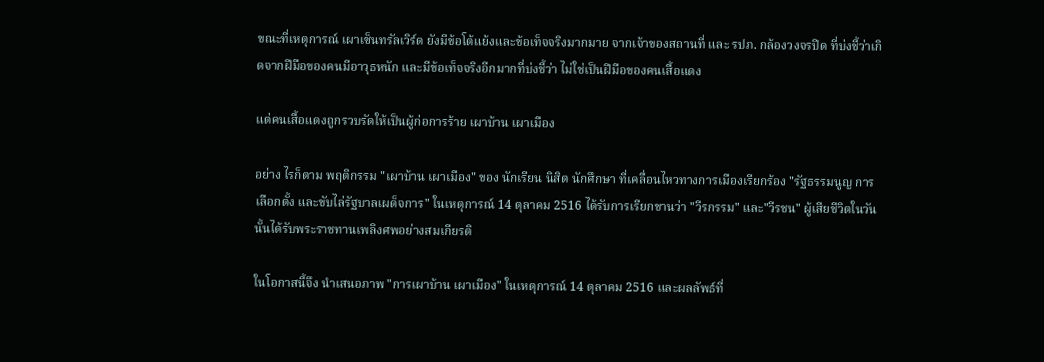ขณะที่เหตุการณ์ เผาเซ็นทรัลเวิร์ด ยังมีข้อโต้แย้งและข้อเท็จจริงมากมาย จากเจ้าของสถานที่ และ รปภ. กล้องวงจรปิด ที่บ่งชี้ว่าเกิดจากฝีมือของคนมีอาวุธหนัก และมีข้อเท็จจริงอีกมากที่บ่งชี้ว่า ไม่ใช่เป็นฝีมือของคนเสื้อแดง

แต่คนเสื้อแดงถูกรวบรัดให้เป็นผู้ก่อการร้าย เผาบ้าน เผาเมือง

อย่าง ไรก็ตาม พฤติกรรม "เผาบ้าน เผาเมือง" ของ นักเรียน นิสิต นักศึกษา ที่เคลื่อนไหวทางการเมืองเรียกร้อง "รัฐธรรมนูญ การเลือกตั้ง และขับไล่รัฐบาลเผด็จการ" ในเหตุการณ์ 14 ตุลาคม 2516 ได้รับการเรียกขานว่า "วีรกรรม" และ"วีรชน" ผู้เสียชีวิตในวันนั้นได้รับพระราชทานเพลิงศพอย่างสมเกียรติ

ในโอกาสนี้จึง นำเสนอภาพ "การเผาบ้าน เผาเมือง" ในเหตุการณ์ 14 ตุลาคม 2516 และผลลัพธ์ที่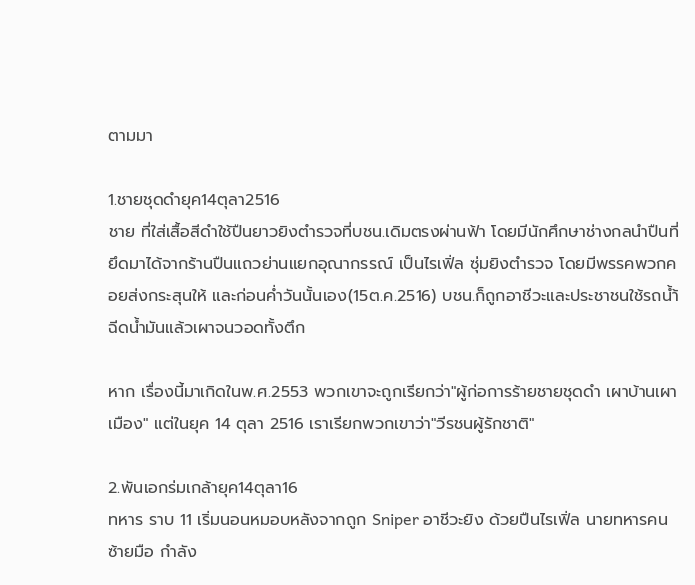ตามมา

1.ชายชุดดำยุค14ตุลา2516
ชาย ที่ใส่เสื้อสีดำใช้ปืนยาวยิงตำรวจที่บชน.เดิมตรงผ่านฟ้า โดยมีนักศึกษาช่างกลนำปืนที่ยึดมาได้จากร้านปืนแถวย่านแยกอุณากรรณ์ เป็นไรเฟิ่ล ซุ่มยิงตำรวจ โดยมีพรรคพวกคอยส่งกระสุนให้ และก่อนค่ำวันนั้นเอง(15ต.ค.2516) บชน.ก็ถูกอาชีวะและประชาชนใช้รถน้ำ้ฉีดน้ำมันแล้วเผาจนวอดทั้งตึก

หาก เรื่องนี้มาเกิดในพ.ศ.2553 พวกเขาจะถูกเรียกว่า"ผู้ก่อการร้ายชายชุดดำ เผาบ้านเผาเมือง" แต่ในยุค 14 ตุลา 2516 เราเรียกพวกเขาว่า"วีรชนผู้รักชาติ"

2.พันเอกร่มเกล้ายุค14ตุลา16
ทหาร ราบ 11 เริ่มนอนหมอบหลังจากถูก Sniper อาชีวะยิง ด้วยปืนไรเฟิ่ล นายทหารคนซ้ายมือ กำลัง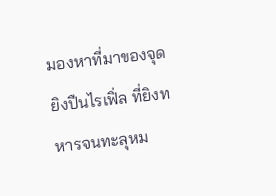มองหาที่มาของจุดยิงปืนไรเฟิ่ล ที่ยิงทหารจนทะลุหม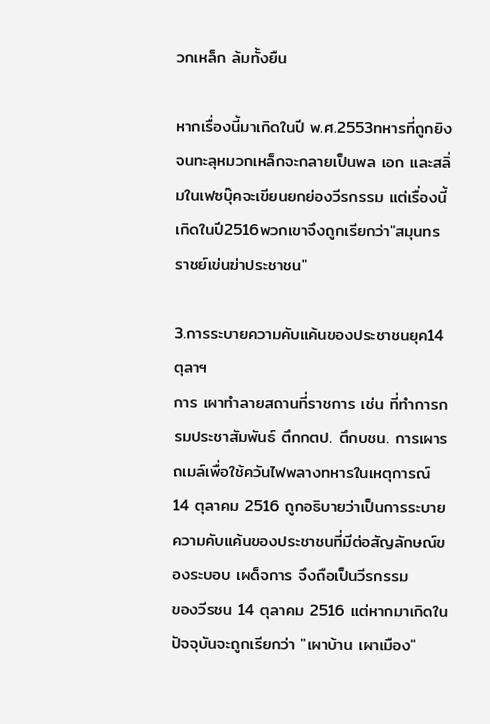วกเหล็ก ล้มทั้งยืน

หากเรื่องนี้มาเกิดในปี พ.ศ.2553ทหารที่ถูกยิงจนทะลุหมวกเหล็กจะกลายเป็นพล เอก และสลิ่มในเฟซบุ๊คจะเขียนยกย่องวีรกรรม แต่เรื่องนี้เกิดในปี2516พวกเขาจึงถูกเรียกว่า"สมุนทรราชย์เข่นฆ่าประชาชน"

3.การระบายความคับแค้นของประชาชนยุค14ตุลาฯ
การ เผาทำลายสถานที่ราชการ เช่น ที่ทำการกรมประชาสัมพันธ์ ตึกกตป. ตึกบชน. การเผารถเมล์เพื่อใช้ควันไฟพลางทหารในเหตุการณ์ 14 ตุลาคม 2516 ถูกอธิบายว่าเป็นการระบายความคับแค้นของประชาชนที่มีต่อสัญลักษณ์ของระบอบ เผด็จการ จึงถือเป็นวีรกรรม
ของวีรชน 14 ตุลาคม 2516 แต่หากมาเกิดในปัจจุบันจะถูกเรียกว่า "เผาบ้าน เผาเมือง"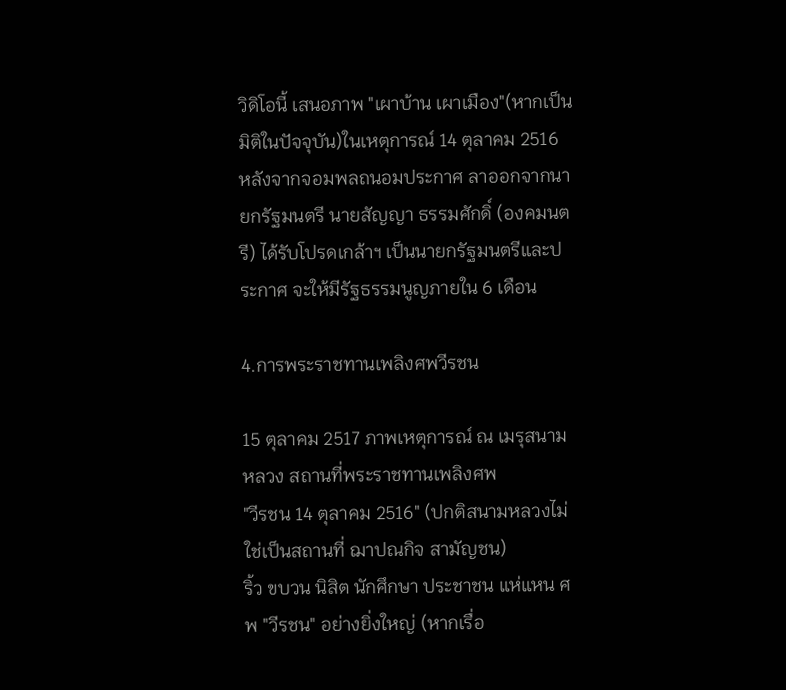วิดิโอนี้ เสนอภาพ "เผาบ้าน เผาเมือง"(หากเป็นมิติในปัจจุบัน)ในเหตุการณ์ 14 ตุลาคม 2516 หลังจากจอมพลถนอมประกาศ ลาออกจากนายกรัฐมนตรี นายสัญญา ธรรมศักดิ์ (องคมนตรี) ได้รับโปรดเกล้าฯ เป็นนายกรัฐมนตรีและประกาศ จะให้มีรัฐธรรมนูญภายใน 6 เดือน

4.การพระราชทานเพลิงศพวีรชน

15 ตุลาคม 2517 ภาพเหตุการณ์ ณ เมรุสนามหลวง สถานที่พระราชทานเพลิงศพ
"วีรชน 14 ตุลาคม 2516" (ปกติสนามหลวงไม่ใช่เป็นสถานที่ ฌาปณกิจ สามัญชน)
ริ้ว ขบวน นิสิต นักศึกษา ประชาชน แห่แหน ศพ "วีรชน" อย่างยิ่งใหญ่ (หากเรื่อ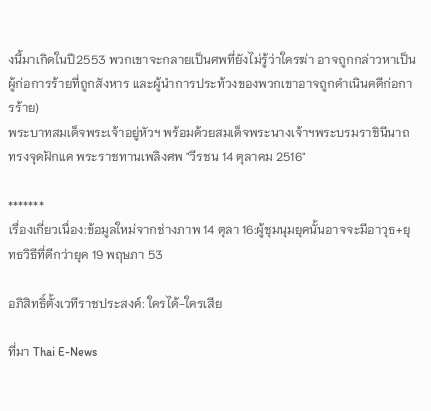งนี้มาเกิดในปี2553 พวกเขาจะกลายเป็นศพที่ยังไม่รู้ว่าใครฆ่า อาจถูกกล่าวหาเป็นผู้ก่อการร้ายที่ถูกสังหาร และผู้นำการประท้วงของพวกเขาอาจถูกดำเนินคดีก่อการร้าย)
พระบาทสมเด็จพระเจ้าอยู่หัวฯ พร้อมด้วยสมเด็จพระนางเจ้าฯพระบรมราชินีนาถ ทรงจุดฝักแค พระราชทานเพลิงศพ "วีรชน 14 ตุลาคม 2516"

*******
เรื่องเกี่ยวเนื่อง:ข้อมูลใหม่จากช่างภาพ 14 ตุลา 16:ผู้ชุมนุมยุคนั้นอาจจะมีอาวุธ+ยุทธวิธีที่ดีกว่ายุค 19 พฤษภา 53

อภิสิทธิ์ตั้งเวทีราชประสงค์: ใครได้-ใครเสีย

ที่มา Thai E-News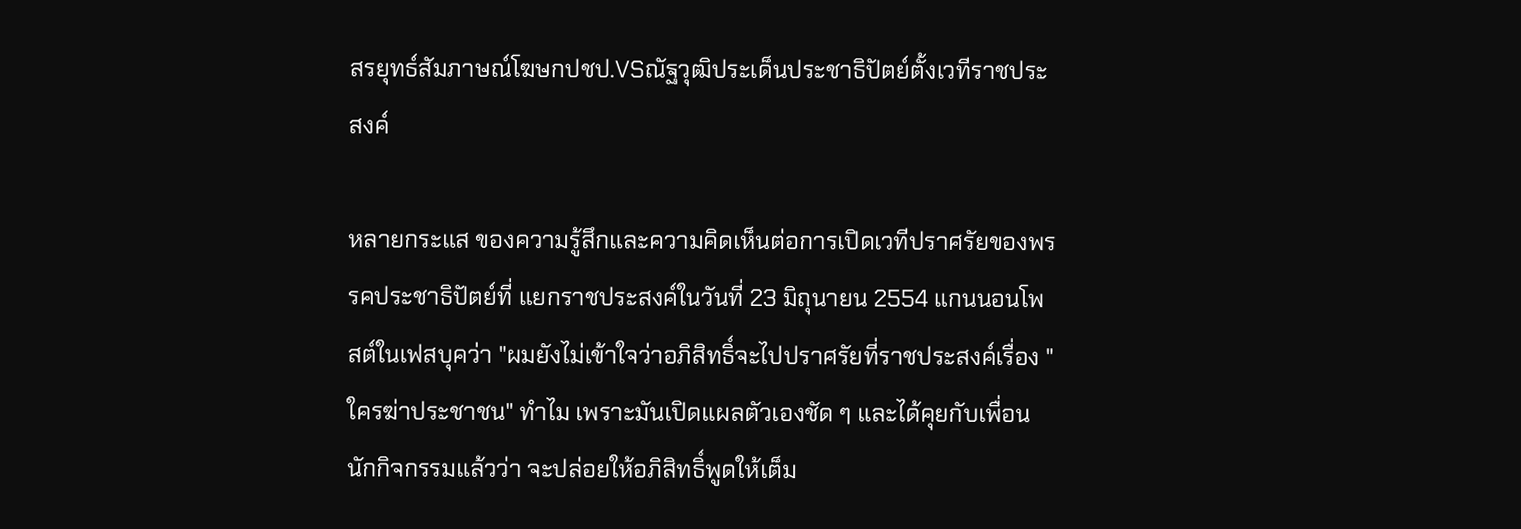สรยุทธ์สัมภาษณ์โฆษกปชป.VSณัฐวุฒิประเด็นประชาธิปัตย์ตั้งเวทีราชประสงค์

หลายกระแส ของความรู้สึกและความคิดเห็นต่อการเปิดเวทีปราศรัยของพรรคประชาธิปัตย์ที่ แยกราชประสงค์ในวันที่ 23 มิถุนายน 2554 แกนนอนโพสต์ในเฟสบุคว่า "ผมยังไม่เข้าใจว่าอภิสิทธิ์จะไปปราศรัยที่ราชประสงค์เรื่อง "ใครฆ่าประชาชน" ทำไม เพราะมันเปิดแผลตัวเองชัด ๆ และได้คุยกับเพื่อนนักกิจกรรมแล้วว่า จะปล่อยให้อภิสิทธิ์พูดให้เต็ม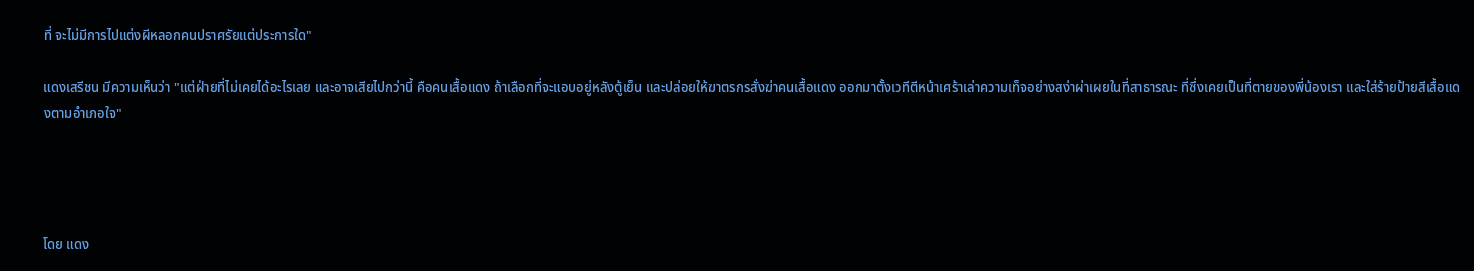ที่ จะไม่มีการไปแต่งผีหลอกคนปราศรัยแต่ประการใด"

แดงเสรีชน มีความเห็นว่า "แต่ฝ่ายที่ไม่เคยได้อะไรเลย และอาจเสียไปกว่านี้ คือคนเสื้อแดง ถ้าเลือกที่จะแอบอยู่หลังตู้เย็น และปล่อยให้ฆาตรกรสั่งฆ่าคนเสื้อแดง ออกมาตั้งเวทีตีหน้าเศร้าเล่าความเท็จอย่างสง่าผ่าเผยในที่สาธารณะ ที่ซึ่งเคยเป็นที่ตายของพี่น้องเรา และใส่ร้ายป้ายสีเสื้อแดงตามอำเภอใจ"




โดย แดง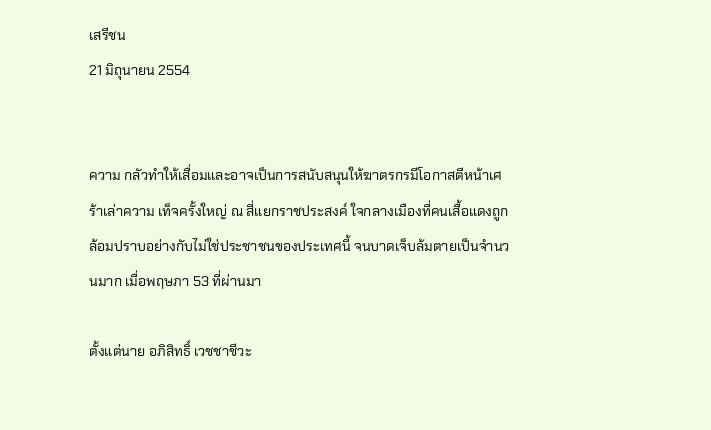เสรีชน
21 มิถุนายน 2554


ความ กลัวทำให้เสื่อมและอาจเป็นการสนับสนุนให้ฆาตรกรมีโอกาสตีหน้าเศร้าเล่าความ เท็จครั้งใหญ่ ณ สี่แยกราชประสงค์ ใจกลางเมืองที่คนเสื้อแดงถูกล้อมปราบอย่างกับไม่ใช่ประชาชนของประเทศนี้ จนบาดเจ็บล้มตายเป็นจำนวนมาก เมื่อพฤษภา 53 ที่ผ่านมา

ตั้งแต่นาย อภิสิทธิ์ เวชชาชีวะ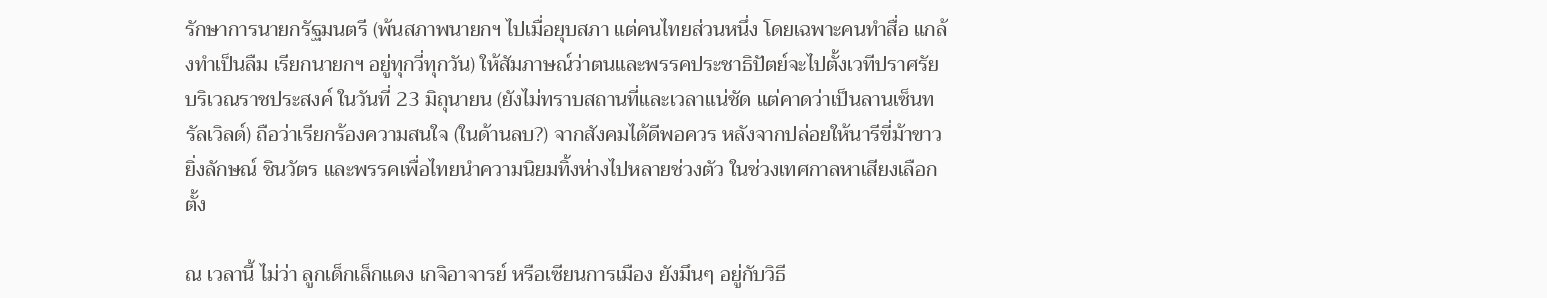รักษาการนายกรัฐมนตรี (พ้นสภาพนายกฯ ไปเมื่อยุบสภา แต่คนไทยส่วนหนึ่ง โดยเฉพาะคนทำสื่อ แกล้งทำเป็นลืม เรียกนายกฯ อยู่ทุกวี่ทุกวัน) ให้สัมภาษณ์ว่าตนและพรรคประชาธิปัตย์จะไปตั้งเวทีปราศรัยบริเวณราชประสงค์ ในวันที่ 23 มิถุนายน (ยังไม่ทราบสถานที่และเวลาแน่ชัด แต่คาดว่าเป็นลานเซ็นทรัลเวิลด์) ถือว่าเรียกร้องความสนใจ (ในด้านลบ?) จากสังคมได้ดีพอควร หลังจากปล่อยให้นารีขี่ม้าขาว ยิ่งลักษณ์ ชินวัตร และพรรคเพื่อไทยนำความนิยมทิ้งห่างไปหลายช่วงตัว ในช่วงเทศกาลหาเสียงเลือกตั้ง

ณ เวลานี้ ไม่ว่า ลูกเด็กเล็กแดง เกจิอาจารย์ หรือเซียนการเมือง ยังมึนๆ อยู่กับวิธี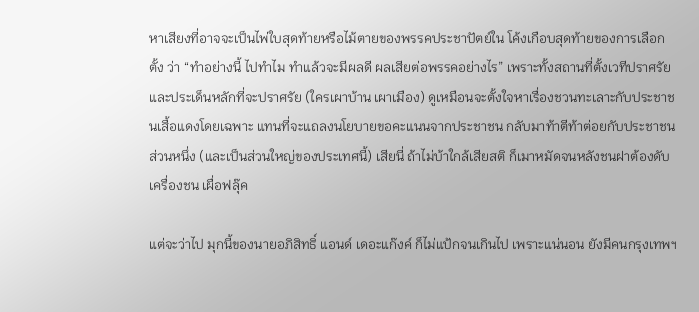หาเสียงที่อาจจะเป็นไพ่ใบสุดท้ายหรือไม้ตายของพรรคประชาปัตย์ใน โค้งเกือบสุดท้ายของการเลือกตั้ง ว่า “ทำอย่างนี้ ไปทำไม ทำแล้วจะมีผลดี ผลเสียต่อพรรคอย่างไร” เพราะทั้งสถานที่ตั้งเวทีปราศรัย และประเด็นหลักที่จะปราศรัย (ใครเผาบ้าน เผาเมือง) ดูเหมือนจะตั้งใจหาเรื่องชวนทะเลาะกับประชาชนเสื้อแดงโดยเฉพาะ แทนที่จะแถลงนโยบายขอคะแนนจากประชาชน กลับมาท้าตีท้าต่อยกับประชาชนส่วนหนึ่ง (และเป็นส่วนใหญ่ของประเทศนี้) เสียนี่ ถ้าไม่บ้าใกล้เสียสติ ก็เมาหมัดจนหลังชนฝาต้องดับเครื่องชน เผื่อฟลุ๊ค

แต่จะว่าไป มุกนี้ของนายอภิสิทธิ์ แอนด์ เดอะแก๊งค์ ก็ไม่แป้กจนเกินไป เพราะแน่นอน ยังมีคนกรุงเทพฯ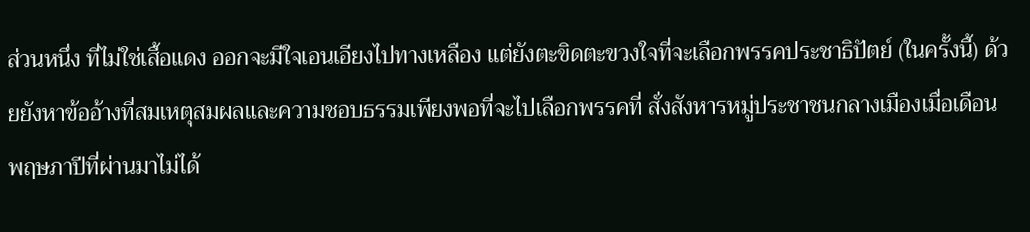ส่วนหนึ่ง ที่ไม่ใช่เสื้อแดง ออกจะมีใจเอนเอียงไปทางเหลือง แต่ยังตะขิดตะขวงใจที่จะเลือกพรรคประชาธิปัตย์ (ในครั้งนี้) ด้วยยังหาข้ออ้างที่สมเหตุสมผลและความชอบธรรมเพียงพอที่จะไปเลือกพรรคที่ สั่งสังหารหมู่ประชาชนกลางเมืองเมื่อเดือนพฤษภาปีที่ผ่านมาไม่ได้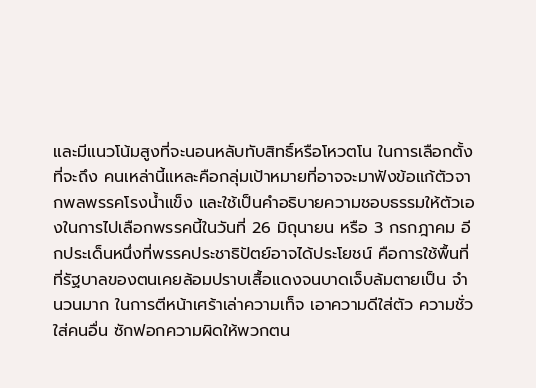และมีแนวโน้มสูงที่จะนอนหลับทับสิทธิ์หรือโหวตโน ในการเลือกตั้งที่จะถึง คนเหล่านี้แหละคือกลุ่มเป้าหมายที่อาจจะมาฟังข้อแก้ตัวจากพลพรรคโรงน้ำแข็ง และใช้เป็นคำอธิบายความชอบธรรมให้ตัวเองในการไปเลือกพรรคนี้ในวันที่ 26 มิถุนายน หรือ 3 กรกฎาคม อีกประเด็นหนึ่งที่พรรคประชาธิปัตย์อาจได้ประโยชน์ คือการใช้พื้นที่ที่รัฐบาลของตนเคยล้อมปราบเสื้อแดงจนบาดเจ็บล้มตายเป็น จำนวนมาก ในการตีหน้าเศร้าเล่าความเท็จ เอาความดีใส่ตัว ความชั่วใส่คนอื่น ซักฟอกความผิดให้พวกตน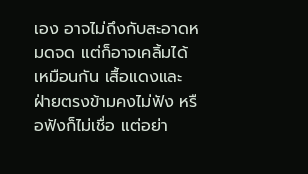เอง อาจไม่ถึงกับสะอาดหมดจด แต่ก็อาจเคลิ้มได้เหมือนกัน เสื้อแดงและฝ่ายตรงข้ามคงไม่ฟัง หรือฟังก็ไม่เชื่อ แต่อย่า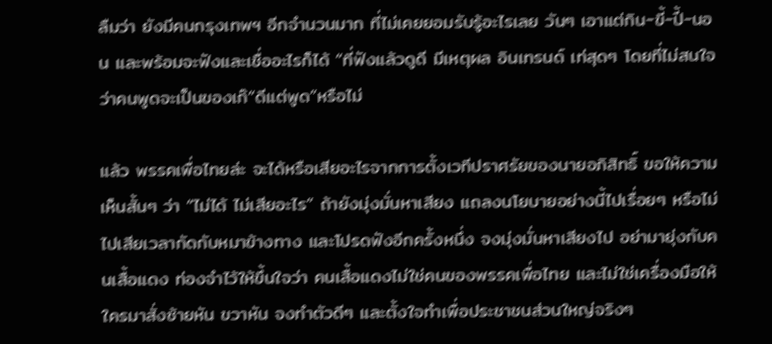ลืมว่า ยังมีคนกรุงเทพฯ อีกจำนวนมาก ที่ไม่เคยยอมรับรู้อะไรเลย วันๆ เอาแต่กิน-ขี้-ปี้-นอน และพร้อมจะฟังและเชื่ออะไรก็ได้ “ที่ฟังแล้วดูดี มีเหตุผล อินเทรนด์ เท่สุดๆ โดยที่ไม่สนใจว่าคนพูดจะเป็นของเก๊“ดีแต่พูด”หรือไม่

แล้ว พรรคเพื่อไทยล่ะ จะได้หรือเสียอะไรจากการตั้งเวทีปราศรัยของนายอภิสิทธิ์ ขอให้ความเห็นสั้นๆ ว่า “ไม่ได้ ไม่เสียอะไร” ถ้ายังมุ่งมั่นหาเสียง แถลงนโยบายอย่างนี้ไปเรื่อยๆ หรือไม่ไปเสียเวลากัดกับหมาข้างทาง และโปรดฟังอีกครั้งหนึ่ง จงมุ่งมั่นหาเสียงไป อย่ามายุ่งกับคนเสื้อแดง ท่องจำไว้ให้ขึ้นใจว่า คนเสื้อแดงไม่ใช่คนของพรรคเพื่อไทย และไม่ใช่เครื่องมือให้ใครมาสั่งซ้ายหัน ขวาหัน จงทำตัวดีๆ และตั้งใจทำเพื่อประชาชนส่วนใหญ่จริงๆ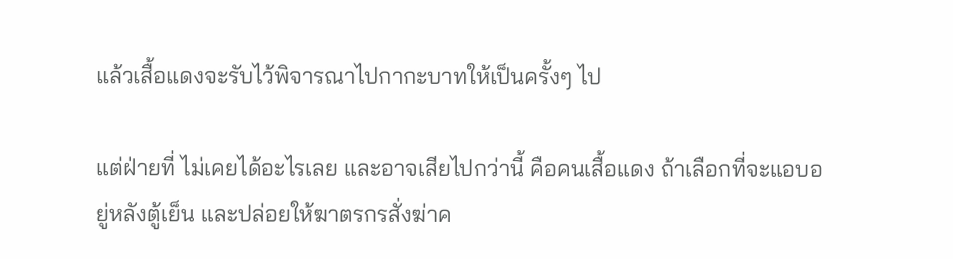แล้วเสื้อแดงจะรับไว้พิจารณาไปกากะบาทให้เป็นครั้งๆ ไป

แต่ฝ่ายที่ ไม่เคยได้อะไรเลย และอาจเสียไปกว่านี้ คือคนเสื้อแดง ถ้าเลือกที่จะแอบอยู่หลังตู้เย็น และปล่อยให้ฆาตรกรสั่งฆ่าค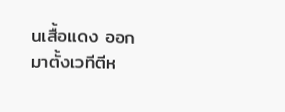นเสื้อแดง ออกมาตั้งเวทีตีห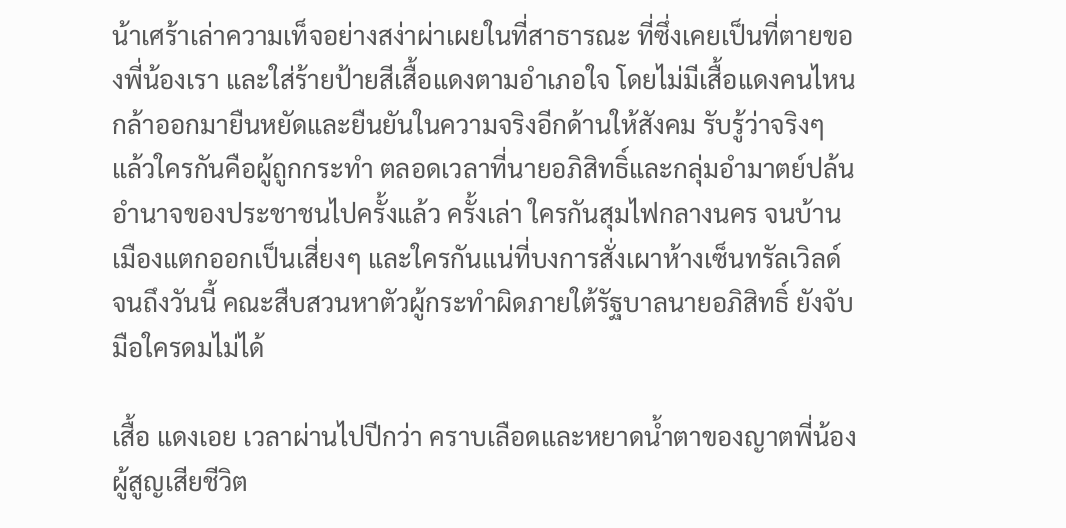น้าเศร้าเล่าความเท็จอย่างสง่าผ่าเผยในที่สาธารณะ ที่ซึ่งเคยเป็นที่ตายของพี่น้องเรา และใส่ร้ายป้ายสีเสื้อแดงตามอำเภอใจ โดยไม่มีเสื้อแดงคนไหนกล้าออกมายืนหยัดและยืนยันในความจริงอีกด้านให้สังคม รับรู้ว่าจริงๆ แล้วใครกันคือผู้ถูกกระทำ ตลอดเวลาที่นายอภิสิทธิ์และกลุ่มอำมาตย์ปล้นอำนาจของประชาชนไปครั้งแล้ว ครั้งเล่า ใครกันสุมไฟกลางนคร จนบ้านเมืองแตกออกเป็นเสี่ยงๆ และใครกันแน่ที่บงการสั่งเผาห้างเซ็นทรัลเวิลด์ จนถึงวันนี้ คณะสืบสวนหาตัวผู้กระทำผิดภายใต้รัฐบาลนายอภิสิทธิ์ ยังจับมือใครดมไม่ได้

เสื้อ แดงเอย เวลาผ่านไปปีกว่า คราบเลือดและหยาดน้ำตาของญาตพี่น้องผู้สูญเสียชีวิต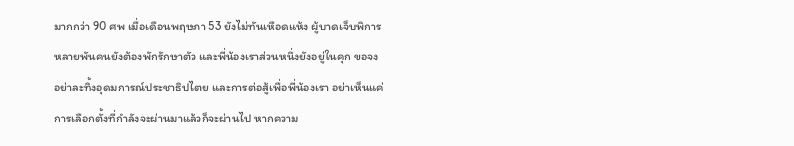มากกว่า 90 ศพ เมื่อเดือนพฤษภา 53 ยังไม่ทันเหือดแห้ง ผู้บาดเจ็บพิการหลายพันคนยังต้องพักรักษาตัว และพี่น้องเราส่วนหนึ่งยังอยู่ในคุก ขอจงอย่าละทิ้งอุดมการณ์ประชาธิปไตย และการต่อสู้เพื่อพี่น้องเรา อย่าเห็นแค่การเลือกตั้งที่กำลังจะผ่านมาแล้วก็จะผ่านไป หากความ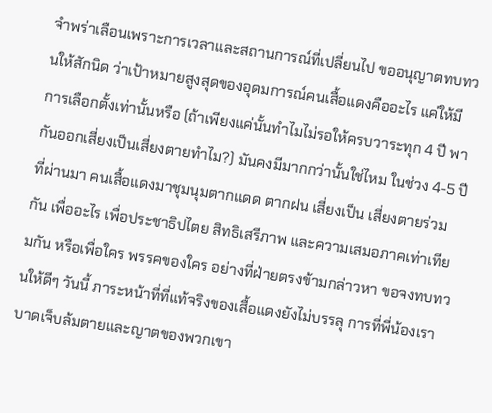จำพร่าเลือนเพราะการเวลาและสถานการณ์ที่เปลี่ยนไป ขออนุญาตทบทวนให้สักนิด ว่าเป้าหมายสูงสุดของอุดมการณ์คนเสื้อแดงคืออะไร แค่ให้มีการเลือกตั้งเท่านั้นหรือ (ถ้าเพียงแค่นั้นทำไมไม่รอให้ครบวาระทุก 4 ปี พากันออกเสี่ยงเป็นเสี่ยงตายทำไม?) มันคงมีมากกว่านั้นใช่ไหม ในช่วง 4-5 ปีที่ผ่านมา คนเสื้อแดงมาชุมนุมตากแดด ตากฝน เสี่ยงเป็น เสี่ยงตายร่วมกัน เพื่ออะไร เพื่อประชาธิปไตย สิทธิเสรีภาพ และความเสมอภาคเท่าเทียมกัน หรือเพื่อใคร พรรคของใคร อย่างที่ฝ่ายตรงข้ามกล่าวหา ขอจงทบทวนให้ดีๆ วันนี้ ภาระหน้าที่ที่แท้จริงของเสื้อแดงยังไม่บรรลุ การที่พี่น้องเราบาดเจ็บล้มตายและญาตของพวกเขา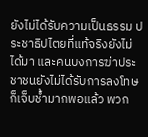ยังไม่ได้รับความเป็นธรรม ประชาธิปไตยที่แท้จริงยังไม่ได้มา และคนบงการฆ่าประชาชนยังไม่ได้รับการลงโทษ ก็เจ็บช้ำมากพอแล้ว พวก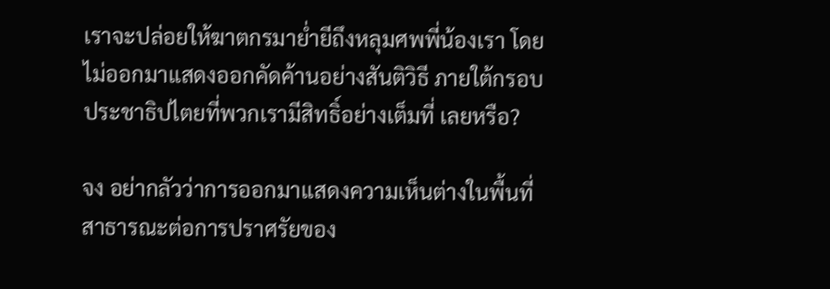เราจะปล่อยให้ฆาตกรมาย่ำยีถึงหลุมศพพี่น้องเรา โดยไม่ออกมาแสดงออกคัดค้านอย่างสันติวิธี ภายใต้กรอบประชาธิปไตยที่พวกเรามีสิทธิ์อย่างเต็มที่ เลยหรือ?

จง อย่ากลัวว่าการออกมาแสดงความเห็นต่างในพื้นที่สาธารณะต่อการปราศรัยของ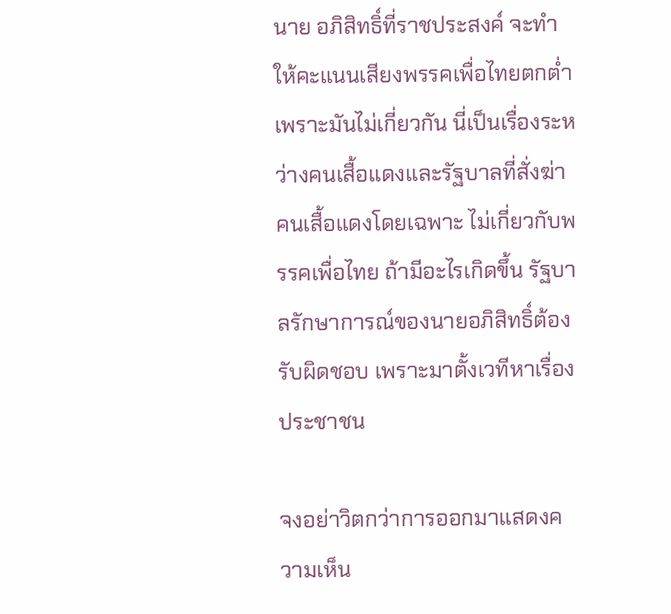นาย อภิสิทธิ์ที่ราชประสงค์ จะทำให้คะแนนเสียงพรรคเพื่อไทยตกต่ำ เพราะมันไม่เกี่ยวกัน นี่เป็นเรื่องระหว่างคนเสื้อแดงและรัฐบาลที่สั่งฆ่าคนเสื้อแดงโดยเฉพาะ ไม่เกี่ยวกับพรรคเพื่อไทย ถ้ามีอะไรเกิดขึ้น รัฐบาลรักษาการณ์ของนายอภิสิทธิ์ต้องรับผิดชอบ เพราะมาตั้งเวทีหาเรื่องประชาชน

จงอย่าวิตกว่าการออกมาแสดงความเห็น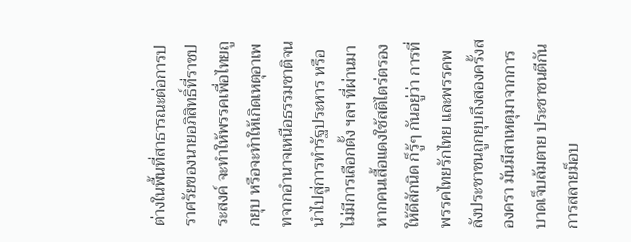ต่างในพื้นที่สาธารณะต่อการปราศรัยของนายอภิสิทธิ์ที่ราชประสงค์ จะทำให้พรรคเพื่อไทยถูกยุบ หรือจะทำให้เกิดเหตุอาเพทจากอำนาจเหนือธรรมชาติจนนำไปสู่การทำรัฐประหาร หรือไม่มีการเลือกตั้ง ฯลฯ ที่ผ่านมา หากคนเสื้อแดงใช้สติไตร่ตรองให้ดีสักนิด ก็รู้ๆ กันอยู่ว่า การที่พรรคไทยรักไทย และพรรคพลังประชาชนถูกยุบถึงสองครั้งสองครา มันมีสาเหตุมาจากการบาดเจ็บล้มตาย ประชาชนตีกัน การสลายม็อบ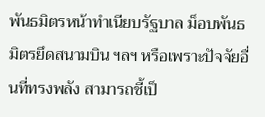พันธมิตรหน้าทำเนียบรัฐบาล ม็อบพันธมิตรยึดสนามบิน ฯลฯ หรือเพราะปัจจัยอื่นที่ทรงพลัง สามารถชี้เป็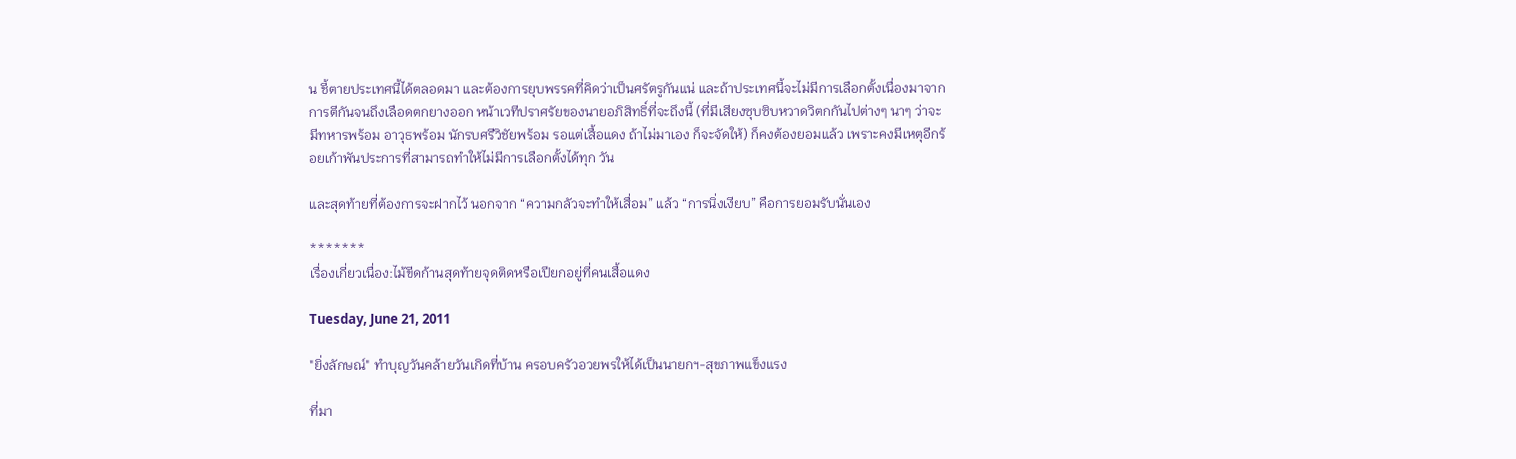น ชี้ตายประเทศนี้ได้ตลอดมา และต้องการยุบพรรคที่คิดว่าเป็นศรัตรูกันแน่ และถ้าประเทศนี้จะไม่มีการเลือกตั้งเนื่องมาจากการตีกันจนถึงเลือดตกยางออก หน้าเวทีปราศรัยของนายอภิสิทธิ์ที่จะถึงนี้ (ที่มีเสียงซุบซิบหวาดวิตกกันไปต่างๆ นาๆ ว่าจะมีทหารพร้อม อาวุธพร้อม นักรบศรีวิชัยพร้อม รอแต่เสื้อแดง ถ้าไม่มาเอง ก็จะจัดให้) ก็คงต้องยอมแล้ว เพราะคงมีเหตุอีกร้อยเก้าพันประการที่สามารถทำให้ไม่มีการเลือกตั้งได้ทุก วัน

และสุดท้ายที่ต้องการจะฝากไว้ นอกจาก “ความกลัวจะทำให้เสื่อม” แล้ว “การนิ่งเงียบ” คือการยอมรับนั่นเอง

*******
เรื่องเกี่ยวเนื่อง:ไม้ขีดก้านสุดท้ายจุดติดหรือเปียกอยู่ที่คนเสื้อแดง

Tuesday, June 21, 2011

"ยิ่งลักษณ์" ทำบุญวันคล้ายวันเกิดที่บ้าน ครอบครัวอวยพรให้ได้เป็นนายกฯ-สุขภาพแข็งแรง

ที่มา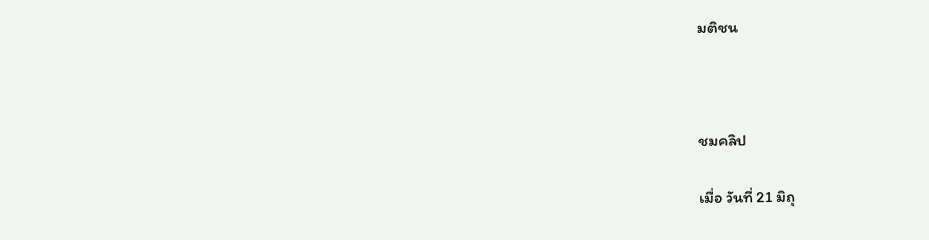มติชน



ชมคลิป

เมื่อ วันที่ 21 มิถุ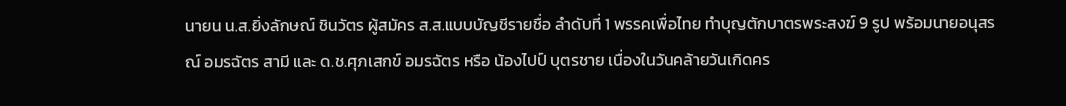นายน น.ส.ยิ่งลักษณ์ ชินวัตร ผู้สมัคร ส.ส.แบบบัญชีรายชื่อ ลำดับที่ 1 พรรคเพื่อไทย ทำบุญตักบาตรพระสงฆ์ 9 รูป พร้อมนายอนุสรณ์ อมรฉัตร สามี และ ด.ช.ศุภเสกข์ อมรฉัตร หรือ น้องไปป์ บุตรชาย เนื่องในวันคล้ายวันเกิดคร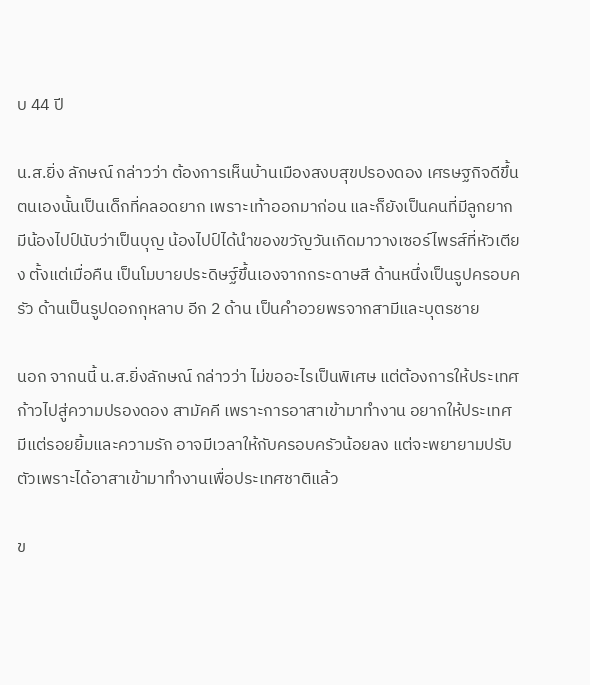บ 44 ปี

น.ส.ยิ่ง ลักษณ์ กล่าวว่า ต้องการเห็นบ้านเมืองสงบสุขปรองดอง เศรษฐกิจดีขึ้น ตนเองนั้นเป็นเด็กที่คลอดยาก เพราะเท้าออกมาก่อน และก็ยังเป็นคนที่มีลูกยาก มีน้องไปป์นับว่าเป็นบุญ น้องไปป์ได้นำของขวัญวันเกิดมาวางเซอร์ไพรส์ที่หัวเตียง ตั้งแต่เมื่อคืน เป็นโมบายประดิษฐ์ขึ้นเองจากกระดาษสี ด้านหนึ่งเป็นรูปครอบครัว ด้านเป็นรูปดอกกุหลาบ อีก 2 ด้าน เป็นคำอวยพรจากสามีและบุตรชาย

นอก จากนนี้ น.ส.ยิ่งลักษณ์ กล่าวว่า ไม่ขออะไรเป็นพิเศษ แต่ต้องการให้ประเทศก้าวไปสู่ความปรองดอง สามัคคี เพราะการอาสาเข้ามาทำงาน อยากให้ประเทศมีแต่รอยยิ้มและความรัก อาจมีเวลาให้กับครอบครัวน้อยลง แต่จะพยายามปรับตัวเพราะได้อาสาเข้ามาทำงานเพื่อประเทศชาติแล้ว

ข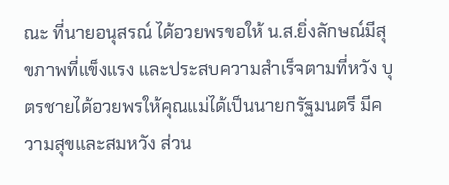ณะ ที่นายอนุสรณ์ ได้อวยพรขอให้ น.ส.ยิ่งลักษณ์มีสุขภาพที่แข็งแรง และประสบความสำเร็จตามที่หวัง บุตรชายได้อวยพรให้คุณแม่ได้เป็นนายกรัฐมนตรี มีความสุขและสมหวัง ส่วน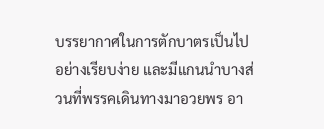บรรยากาศในการตักบาตรเป็นไปอย่างเรียบง่าย และมีแกนนำบางส่วนที่พรรคเดินทางมาอวยพร อา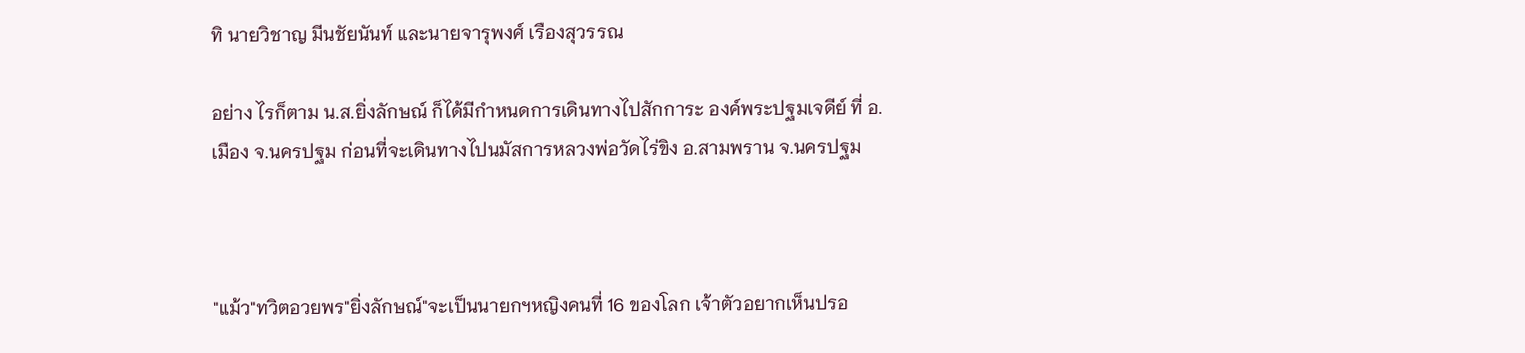ทิ นายวิชาญ มีนชัยนันท์ และนายจารุพงศ์ เรืองสุวรรณ

อย่าง ไรก็ตาม น.ส.ยิ่งลักษณ์ ก็ได้มีกำหนดการเดินทางไปสักการะ องค์พระปฐมเจดีย์ ที่ อ.เมือง จ.นครปฐม ก่อนที่จะเดินทางไปนมัสการหลวงพ่อวัดไร่ขิง อ.สามพราน จ.นครปฐม



"แม้ว"ทวิตอวยพร"ยิ่งลักษณ์"จะเป็นนายกฯหญิงคนที่ 16 ของโลก เจ้าตัวอยากเห็นปรอ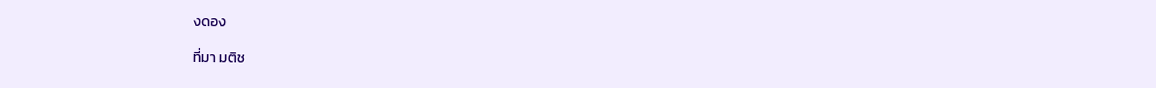งดอง

ที่มา มติช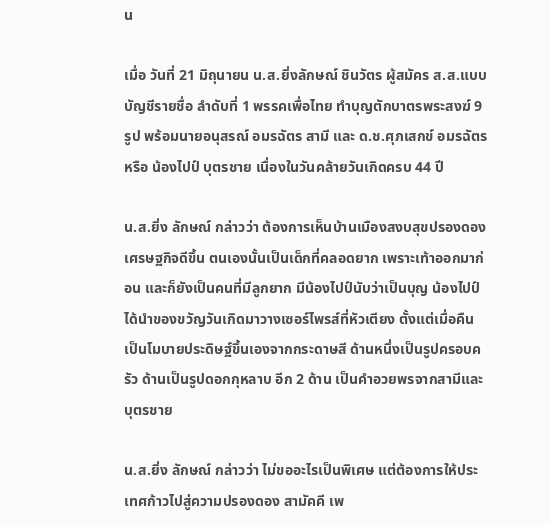น

เมื่อ วันที่ 21 มิถุนายน น.ส.ยิ่งลักษณ์ ชินวัตร ผู้สมัคร ส.ส.แบบบัญชีรายชื่อ ลำดับที่ 1 พรรคเพื่อไทย ทำบุญตักบาตรพระสงฆ์ 9 รูป พร้อมนายอนุสรณ์ อมรฉัตร สามี และ ด.ช.ศุภเสกข์ อมรฉัตร หรือ น้องไปป์ บุตรชาย เนื่องในวันคล้ายวันเกิดครบ 44 ปี

น.ส.ยิ่ง ลักษณ์ กล่าวว่า ต้องการเห็นบ้านเมืองสงบสุขปรองดอง เศรษฐกิจดีขึ้น ตนเองนั้นเป็นเด็กที่คลอดยาก เพราะเท้าออกมาก่อน และก็ยังเป็นคนที่มีลูกยาก มีน้องไปป์นับว่าเป็นบุญ น้องไปป์ได้นำของขวัญวันเกิดมาวางเซอร์ไพรส์ที่หัวเตียง ตั้งแต่เมื่อคืน เป็นโมบายประดิษฐ์ขึ้นเองจากกระดาษสี ด้านหนึ่งเป็นรูปครอบครัว ด้านเป็นรูปดอกกุหลาบ อีก 2 ด้าน เป็นคำอวยพรจากสามีและบุตรชาย

น.ส.ยิ่ง ลักษณ์ กล่าวว่า ไม่ขออะไรเป็นพิเศษ แต่ต้องการให้ประเทศก้าวไปสู่ความปรองดอง สามัคคี เพ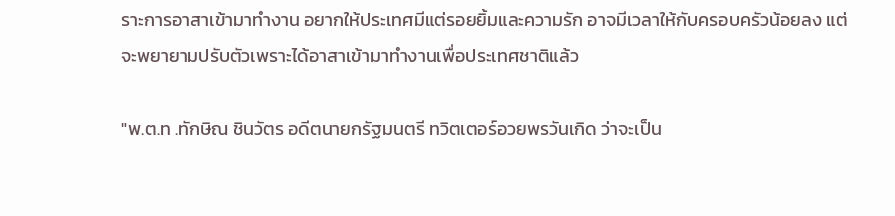ราะการอาสาเข้ามาทำงาน อยากให้ประเทศมีแต่รอยยิ้มและความรัก อาจมีเวลาให้กับครอบครัวน้อยลง แต่จะพยายามปรับตัวเพราะได้อาสาเข้ามาทำงานเพื่อประเทศชาติแล้ว

"พ.ต.ท .ทักษิณ ชินวัตร อดีตนายกรัฐมนตรี ทวิตเตอร์อวยพรวันเกิด ว่าจะเป็น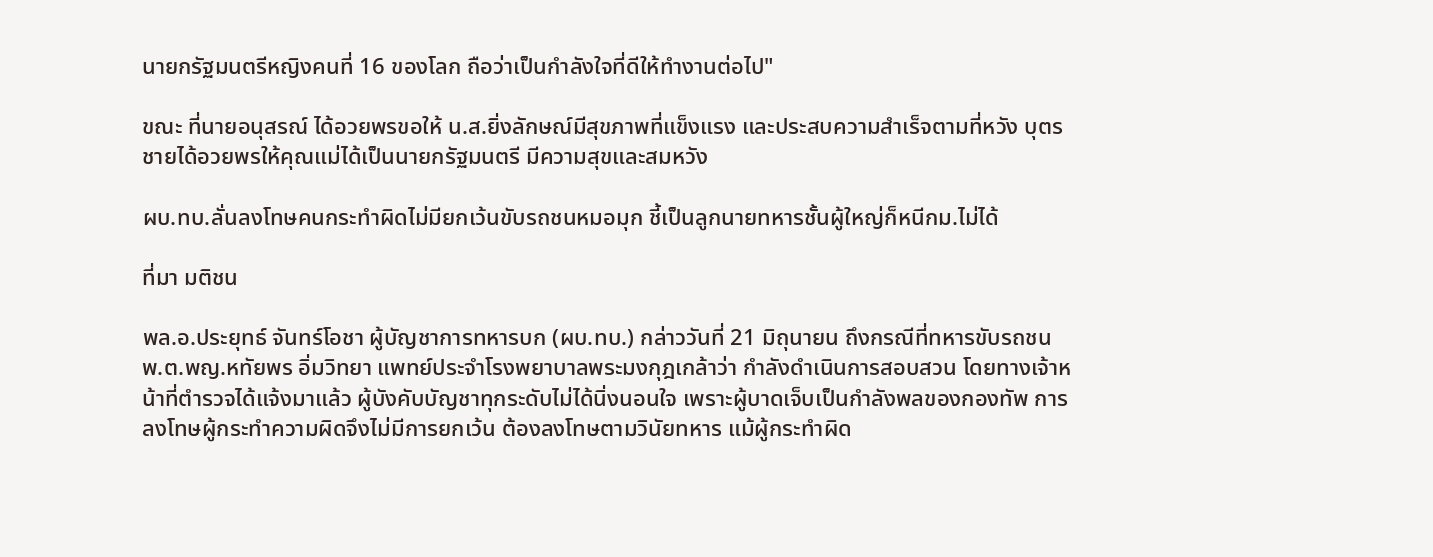นายกรัฐมนตรีหญิงคนที่ 16 ของโลก ถือว่าเป็นกำลังใจที่ดีให้ทำงานต่อไป"

ขณะ ที่นายอนุสรณ์ ได้อวยพรขอให้ น.ส.ยิ่งลักษณ์มีสุขภาพที่แข็งแรง และประสบความสำเร็จตามที่หวัง บุตรชายได้อวยพรให้คุณแม่ได้เป็นนายกรัฐมนตรี มีความสุขและสมหวัง

ผบ.ทบ.ลั่นลงโทษคนกระทำผิดไม่มียกเว้นขับรถชนหมอมุก ชี้เป็นลูกนายทหารชั้นผู้ใหญ่ก็หนีกม.ไม่ได้

ที่มา มติชน

พล.อ.ประยุทธ์ จันทร์โอชา ผู้บัญชาการทหารบก (ผบ.ทบ.) กล่าววันที่ 21 มิถุนายน ถึงกรณีที่ทหารขับรถชน พ.ต.พญ.หทัยพร อิ่มวิทยา แพทย์ประจำโรงพยาบาลพระมงกุฎเกล้าว่า กำลังดำเนินการสอบสวน โดยทางเจ้าหน้าที่ตำรวจได้แจ้งมาแล้ว ผู้บังคับบัญชาทุกระดับไม่ได้นิ่งนอนใจ เพราะผู้บาดเจ็บเป็นกำลังพลของกองทัพ การลงโทษผู้กระทำความผิดจึงไม่มีการยกเว้น ต้องลงโทษตามวินัยทหาร แม้ผู้กระทำผิด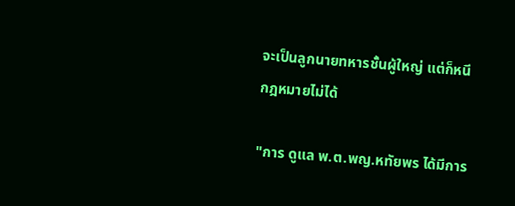จะเป็นลูกนายทหารชั้นผู้ใหญ่ แต่ก็หนีกฎหมายไม่ได้

"การ ดูแล พ.ต.พญ.หทัยพร ได้มีการ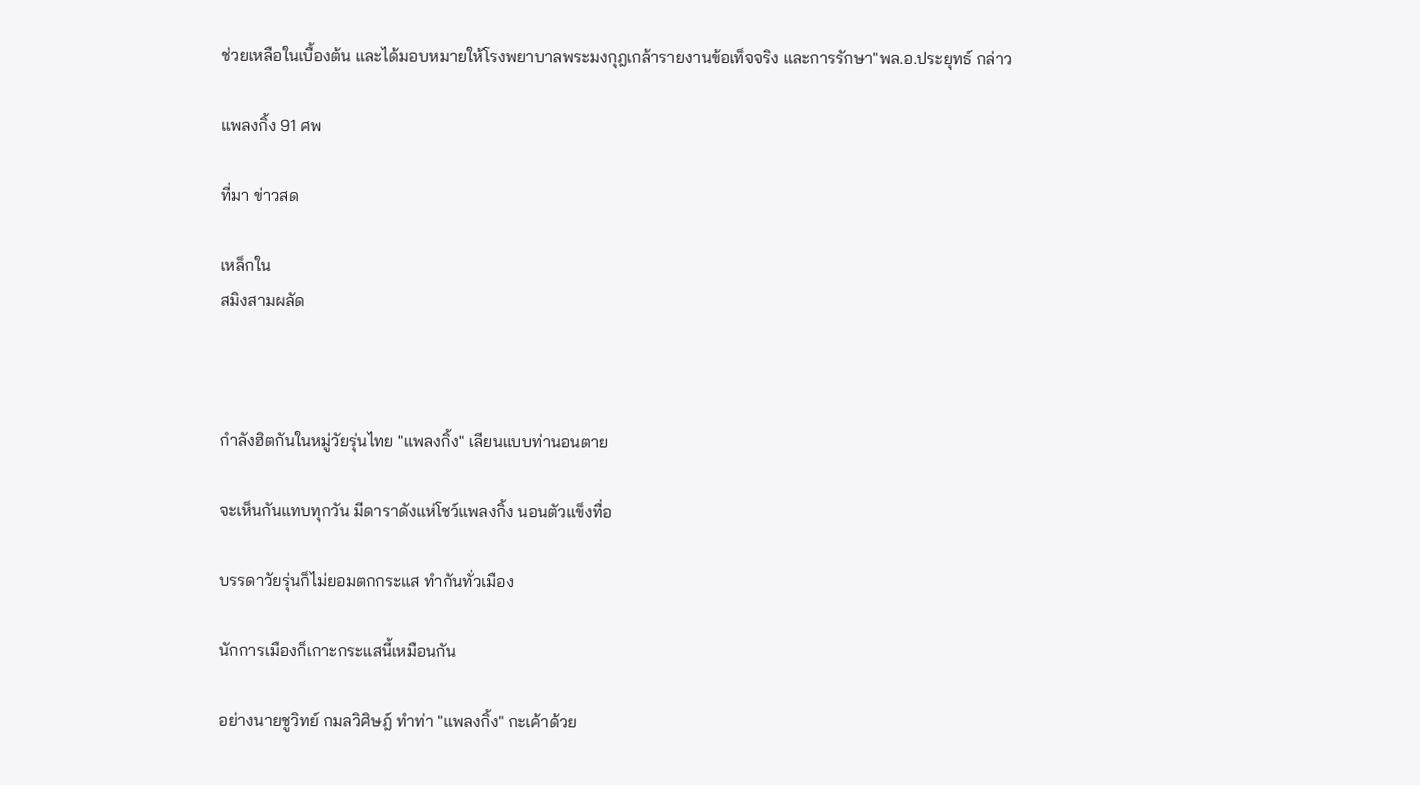ช่วยเหลือในเบื้องต้น และได้มอบหมายให้โรงพยาบาลพระมงกุฎเกล้ารายงานข้อเท็จจริง และการรักษา"พล.อ.ประยุทธ์ กล่าว

แพลงกิ้ง 91 ศพ

ที่มา ข่าวสด

เหล็กใน
สมิงสามผลัด



กำลังฮิตกันในหมู่วัยรุ่นไทย "แพลงกิ้ง" เลียนแบบท่านอนตาย

จะเห็นกันแทบทุกวัน มีดาราดังแห่โชว์แพลงกิ้ง นอนตัวแข็งทื่อ

บรรดาวัยรุ่นก็ไม่ยอมตกกระแส ทำกันทั่วเมือง

นักการเมืองก็เกาะกระแสนี้เหมือนกัน

อย่างนายชูวิทย์ กมลวิศิษฎ์ ทำท่า "แพลงกิ้ง" กะเค้าด้วย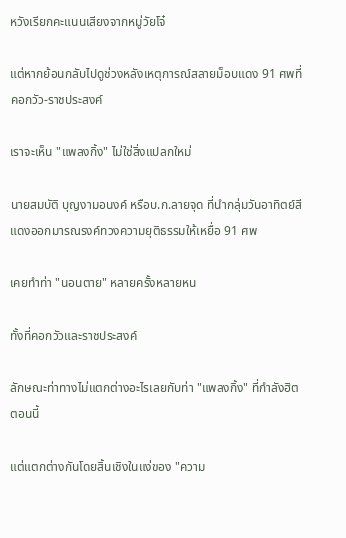หวังเรียกคะแนนเสียงจากหมู่วัยโจ๋

แต่หากย้อนกลับไปดูช่วงหลังเหตุการณ์สลายม็อบแดง 91 ศพที่คอกวัว-ราชประสงค์

เราจะเห็น "แพลงกิ้ง" ไม่ใช่สิ่งแปลกใหม่

นายสมบัติ บุญงามอนงค์ หรือบ.ก.ลายจุด ที่นำกลุ่มวันอาทิตย์สีแดงออกมารณรงค์ทวงความยุติธรรมให้เหยื่อ 91 ศพ

เคยทำท่า "นอนตาย" หลายครั้งหลายหน

ทั้งที่คอกวัวและราชประสงค์

ลักษณะท่าทางไม่แตกต่างอะไรเลยกับท่า "แพลงกิ้ง" ที่กำลังฮิตตอนนี้

แต่แตกต่างกันโดยสิ้นเชิงในแง่ของ "ความ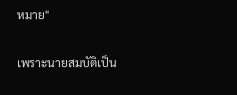หมาย"

เพราะนายสมบัติเป็น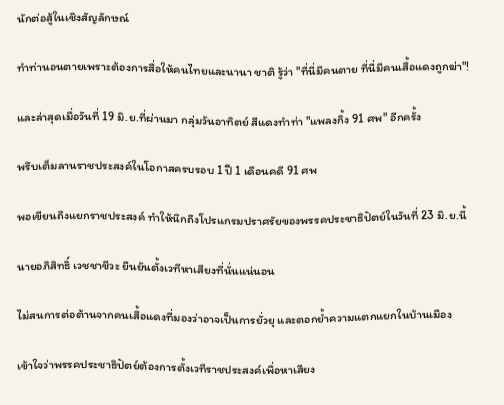นักต่อสู้ในเชิงสัญลักษณ์

ทำท่านอนตายเพราะต้องการสื่อให้คนไทยและนานา ชาติ รู้ว่า "ที่นี่มีคนตาย ที่นี่มีคนเสื้อแดงถูกฆ่า"!

และล่าสุดเมื่อวันที่ 19 มิ.ย.ที่ผ่านมา กลุ่มวันอาทิตย์ สีแดงทำท่า "แพลงกิ้ง 91 ศพ" อีกครั้ง

พรึบเต็มลานราชประสงค์ในโอกาสครบรอบ 1 ปี 1 เดือนคดี 91 ศพ

พอเขียนถึงแยกราชประสงค์ ทำให้นึกถึงโปรแกรมปราศรัยของพรรคประชาธิปัตย์ในวันที่ 23 มิ.ย.นี้

นายอภิสิทธิ์ เวชชาชีวะ ยืนยันตั้งเวทีหาเสียงที่นั่นแน่นอน

ไม่สนการต่อต้านจากคนเสื้อแดงที่มองว่าอาจเป็นการยั่วยุ และตอกย้ำความแตกแยกในบ้านเมือง

เข้าใจว่าพรรคประชาธิปัตย์ต้องการตั้งเวทีราชประสงค์เพื่อหาเสียง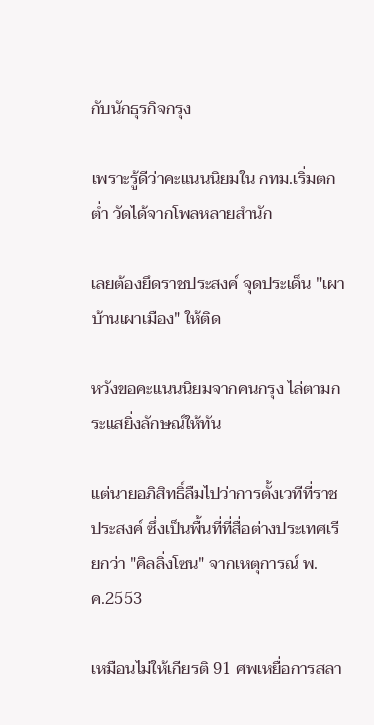กับนักธุรกิจกรุง

เพราะรู้ดีว่าคะแนนนิยมใน กทม.เริ่มตกต่ำ วัดได้จากโพลหลายสำนัก

เลยต้องยึดราชประสงค์ จุดประเด็น "เผาบ้านเผาเมือง" ให้ติด

หวังขอคะแนนนิยมจากคนกรุง ไล่ตามกระแสยิ่งลักษณ์ให้ทัน

แต่นายอภิสิทธิ์ลืมไปว่าการตั้งเวทีที่ราชประสงค์ ซึ่งเป็นพื้นที่ที่สื่อต่างประเทศเรียกว่า "คิลลิ่งโซน" จากเหตุการณ์ พ.ค.2553

เหมือนไม่ให้เกียรติ 91 ศพเหยื่อการสลา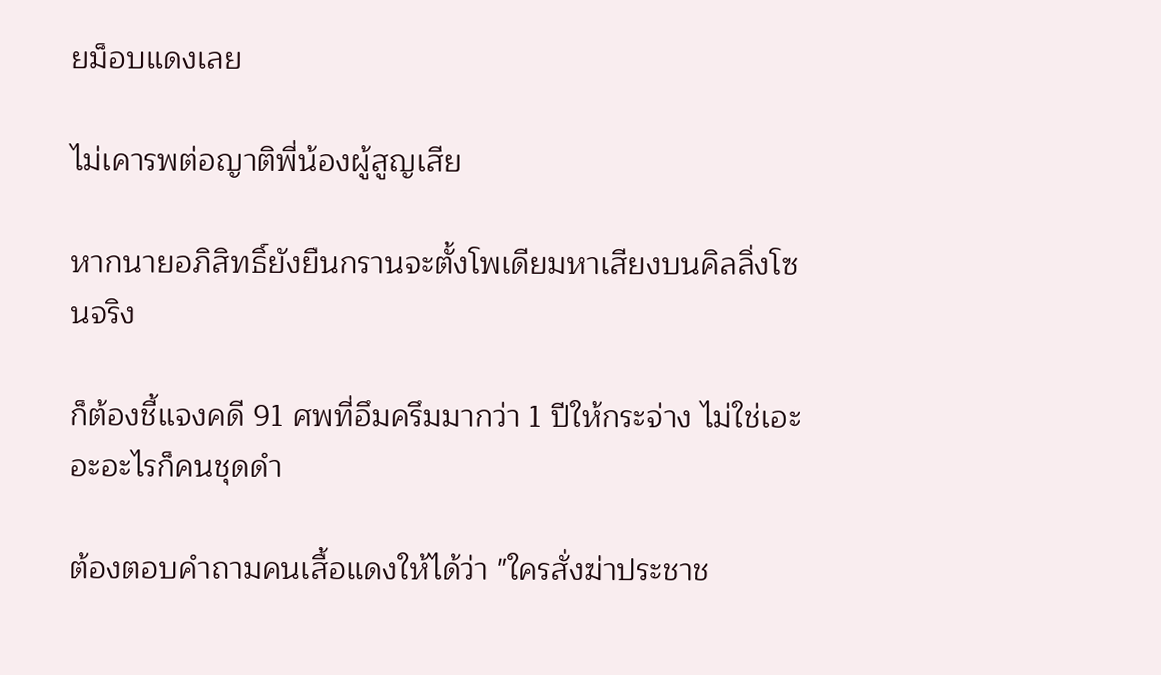ยม็อบแดงเลย

ไม่เคารพต่อญาติพี่น้องผู้สูญเสีย

หากนายอภิสิทธิ์ยังยืนกรานจะตั้งโพเดียมหาเสียงบนคิลลิ่งโซนจริง

ก็ต้องชี้แจงคดี 91 ศพที่อึมครึมมากว่า 1 ปีให้กระจ่าง ไม่ใช่เอะอะอะไรก็คนชุดดำ

ต้องตอบคำถามคนเสื้อแดงให้ได้ว่า "ใครสั่งฆ่าประชาช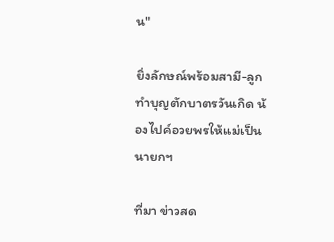น"

ยิ่งลักษณ์พร้อมสามี-ลูก ทำบุญตักบาตรวันเกิด น้องไปค์อวยพรให้แม่เป็นนายกฯ

ที่มา ข่าวสด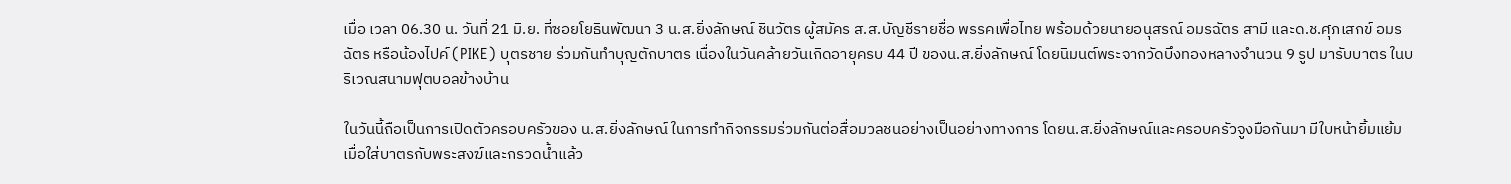เมื่อ เวลา 06.30 น. วันที่ 21 มิ.ย. ที่ซอยโยธินพัฒนา 3 น.ส.ยิ่งลักษณ์ ชินวัตร ผู้สมัคร ส.ส.บัญชีรายชื่อ พรรคเพื่อไทย พร้อมด้วยนายอนุสรณ์ อมรฉัตร สามี และด.ช.ศุภเสกข์ อมรฉัตร หรือน้องไปค์ (PIKE) บุตรชาย ร่วมกันทำบุญตักบาตร เนื่องในวันคล้ายวันเกิดอายุครบ 44 ปี ของน.ส.ยิ่งลักษณ์ โดยนิมนต์พระจากวัดบึงทองหลางจำนวน 9 รูป มารับบาตร ในบริเวณสนามฟุตบอลข้างบ้าน

ในวันนี้ถือเป็นการเปิดตัวครอบครัวของ น.ส.ยิ่งลักษณ์ ในการทำกิจกรรมร่วมกันต่อสื่อมวลชนอย่างเป็นอย่างทางการ โดยน.ส.ยิ่งลักษณ์และครอบครัวจูงมือกันมา มีใบหน้ายิ้มแย้ม เมื่อใส่บาตรกับพระสงฆ์และกรวดน้ำแล้ว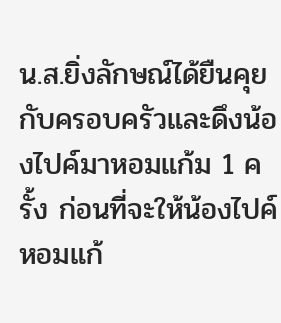น.ส.ยิ่งลักษณ์ได้ยืนคุยกับครอบครัวและดึงน้องไปค์มาหอมแก้ม 1 ครั้ง ก่อนที่จะให้น้องไปค์หอมแก้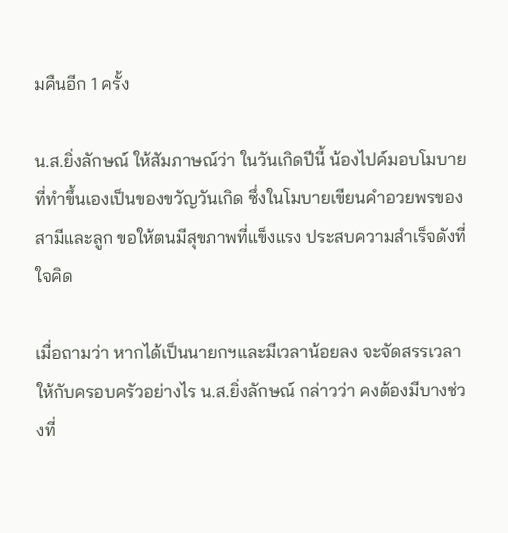มคืนอีก 1 ครั้ง

น.ส.ยิ่งลักษณ์ ให้สัมภาษณ์ว่า ในวันเกิดปีนี้ น้องไปค์มอบโมบายที่ทำขึ้นเองเป็นของขวัญวันเกิด ซึ่งในโมบายเขียนคำอวยพรของสามีและลูก ขอให้ตนมีสุขภาพที่แข็งแรง ประสบความสำเร็จดังที่ใจคิด

เมื่อถามว่า หากได้เป็นนายกฯและมีเวลาน้อยลง จะจัดสรรเวลาให้กับครอบครัวอย่างไร น.ส.ยิ่งลักษณ์ กล่าวว่า คงต้องมีบางช่วงที่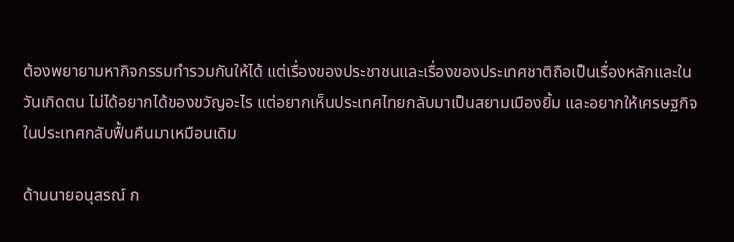ต้องพยายามหากิจกรรมทำรวมกันให้ได้ แต่เรื่องของประชาชนและเรื่องของประเทศชาติถือเป็นเรื่องหลักและในวันเกิดตน ไม่ได้อยากได้ของขวัญอะไร แต่อยากเห็นประเทศไทยกลับมาเป็นสยามเมืองยิ้ม และอยากให้เศรษฐกิจในประเทศกลับฟื้นคืนมาเหมือนเดิม

ด้านนายอนุสรณ์ ก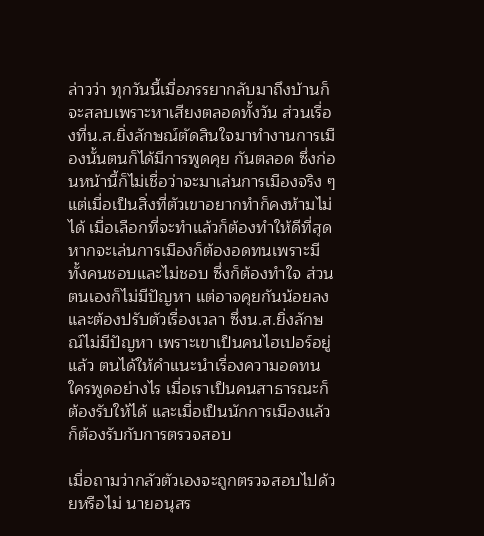ล่าวว่า ทุกวันนี้เมื่อภรรยากลับมาถึงบ้านก็จะสลบเพราะหาเสียงตลอดทั้งวัน ส่วนเรื่องที่น.ส.ยิ่งลักษณ์ตัดสินใจมาทำงานการเมืองนั้นตนก็ได้มีการพูดคุย กันตลอด ซึ่งก่อนหน้านี้ก็ไม่เชื่อว่าจะมาเล่นการเมืองจริง ๆแต่เมื่อเป็นสิ่งที่ตัวเขาอยากทำก็คงห้ามไม่ได้ เมื่อเลือกที่จะทำแล้วก็ต้องทำให้ดีที่สุด หากจะเล่นการเมืองก็ต้องอดทนเพราะมีทั้งคนชอบและไม่ชอบ ซึ่งก็ต้องทำใจ ส่วนตนเองก็ไม่มีปัญหา แต่อาจคุยกันน้อยลง และต้องปรับตัวเรื่องเวลา ซึ่งน.ส.ยิ่งลักษณ์ไม่มีปัญหา เพราะเขาเป็นคนไฮเปอร์อยู่แล้ว ตนได้ให้คำแนะนำเรื่องความอดทนใครพูดอย่างไร เมื่อเราเป็นคนสาธารณะก็ต้องรับให้ได้ และเมื่อเป็นนักการเมืองแล้วก็ต้องรับกับการตรวจสอบ

เมื่อถามว่ากลัวตัวเองจะถูกตรวจสอบไปด้วยหรือไม่ นายอนุสร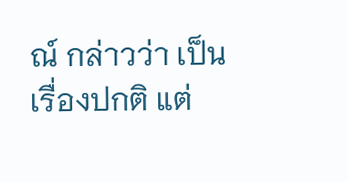ณ์ กล่าวว่า เป็นเรื่องปกติ แต่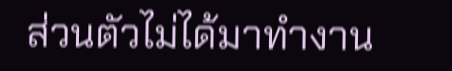ส่วนตัวไม่ได้มาทำงาน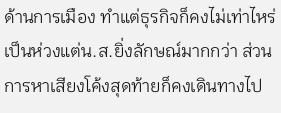ด้านการเมือง ทำแต่ธุรกิจก็คงไม่เท่าไหร่ เป็นห่วงแต่น.ส.ยิ่งลักษณ์มากกว่า ส่วนการหาเสียงโค้งสุดท้ายก็คงเดินทางไป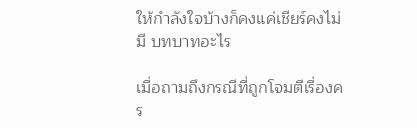ให้กำลังใจบ้างก็คงแค่เชียร์คงไม่มี บทบาทอะไร

เมื่อถามถึงกรณีที่ถูกโจมตีเรื่องคร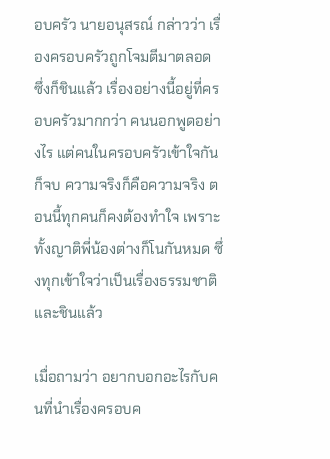อบครัว นายอนุสรณ์ กล่าวว่า เรื่องครอบครัวถูกโจมตีมาตลอด ซึ่งก็ชินแล้ว เรื่องอย่างนี้อยู่ที่ครอบครัวมากกว่า คนนอกพูดอย่างไร แต่คนในครอบครัวเข้าใจกันก็จบ ความจริงก็คือความจริง ตอนนี้ทุกคนก็คงต้องทำใจ เพราะทั้งญาติพี่น้องต่างก็โนกันหมด ซึ่งทุกเข้าใจว่าเป็นเรื่องธรรมชาติและชินแล้ว

เมื่อถามว่า อยากบอกอะไรกับคนที่นำเรื่องครอบค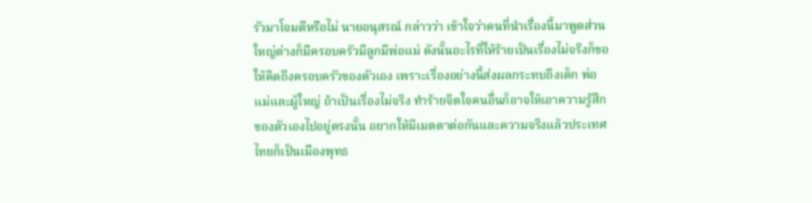รัวมาโจมตีหรือไม่ นายอนุสรณ์ กล่าวว่า เข้าใจว่าคนที่นำเรื่องนี้มาพูดส่วนใหญ่ต่างก็มีครอบครัวมีลูกมีพ่อแม่ ดังนั้นอะไรที่ให้ร้ายเป็นเรื่องไม่จริงก็ขอให้คิดถึงครอบครัวของตัวเอง เพราะเรื่องอย่างนี้ส่งผลกระทบถึงเด็ก พ่อแม่และผู้ใหญ่ ถ้าเป็นเรื่องไม่จริง ทำร้ายจิตใจคนอื่นก็อาจให้เอาความรู้สึกของตัวเองไปอยู่ตรงนั้น อยากให้มีเมตตาต่อกันและความจริงแล้วประเทศไทยก็เป็นเมืองพุทธ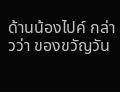ด้านน้องไปค์ กล่าวว่า ของขวัญวัน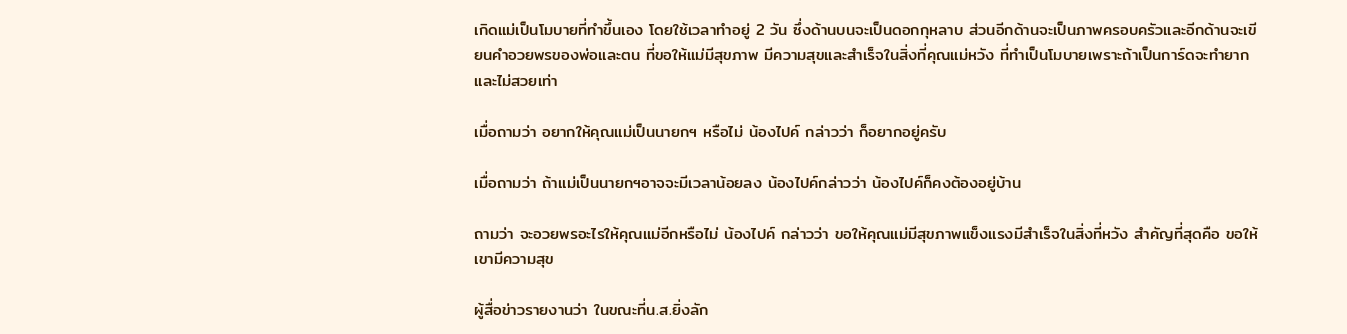เกิดแม่เป็นโมบายที่ทำขึ้นเอง โดยใช้เวลาทำอยู่ 2 วัน ซึ่งด้านบนจะเป็นดอกกุหลาบ ส่วนอีกด้านจะเป็นภาพครอบครัวและอีกด้านจะเขียนคำอวยพรของพ่อและตน ที่ขอให้แม่มีสุขภาพ มีความสุขและสำเร็จในสิ่งที่คุณแม่หวัง ที่ทำเป็นโมบายเพราะถ้าเป็นการ์ดจะทำยากและไม่สวยเท่า

เมื่อถามว่า อยากให้คุณแม่เป็นนายกฯ หรือไม่ น้องไปค์ กล่าวว่า ก็อยากอยู่ครับ

เมื่อถามว่า ถ้าแม่เป็นนายกฯอาจจะมีเวลาน้อยลง น้องไปค์กล่าวว่า น้องไปค์ก็คงต้องอยู่บ้าน

ถามว่า จะอวยพรอะไรให้คุณแม่อีกหรือไม่ น้องไปค์ กล่าวว่า ขอให้คุณแม่มีสุขภาพแข็งแรงมีสำเร็จในสิ่งที่หวัง สำคัญที่สุดคือ ขอให้เขามีความสุข

ผู้สื่อข่าวรายงานว่า ในขณะที่น.ส.ยิ่งลัก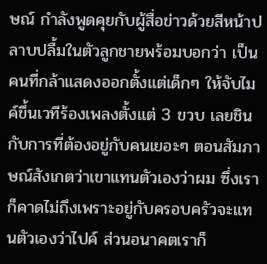ษณ์ กำลังพูดคุยกับผู้สื่อข่าวด้วยสีหน้าปลาบปลื้มในตัวลูกชายพร้อมบอกว่า เป็นคนที่กล้าแสดงออกตั้งแต่เด็กๆ ให้จับไมค์ขึ้นเวทีร้องเพลงตั้งแต่ 3 ขวบ เลยชินกับการที่ต้องอยู่กับคนเยอะๆ ตอนสัมภาษณ์สังเกตว่าเขาแทนตัวเองว่าผม ซึ่งเราก็คาดไม่ถึงเพราะอยู่กับครอบครัวจะแทนตัวเองว่าไปค์ ส่วนอนาคตเราก็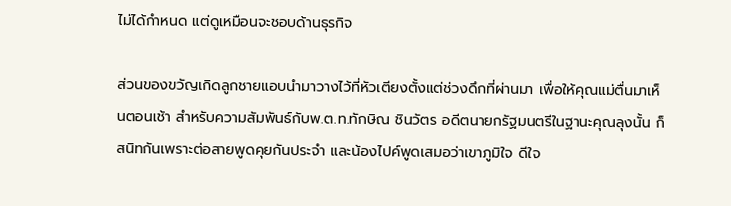ไม่ได้กำหนด แต่ดูเหมือนจะชอบด้านธุรกิจ

ส่วนของขวัญเกิดลูกชายแอบนำมาวางไว้ที่หัวเตียงตั้งแต่ช่วงดึกที่ผ่านมา เพื่อให้คุณแม่ตื่นมาเห็นตอนเช้า สำหรับความสัมพันธ์กับพ.ต.ท.ทักษิณ ชินวัตร อดีตนายกรัฐมนตรีในฐานะคุณลุงนั้น ก็สนิทกันเพราะต่อสายพูดคุยกันประจำ และน้องไปค์พูดเสมอว่าเขาภูมิใจ ดีใจ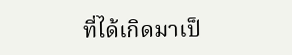ที่ได้เกิดมาเป็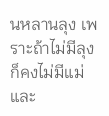นหลานลุง เพราะถ้าไม่มีลุงก็คงไม่มีแม่และ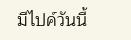มีไปค์วันนี้